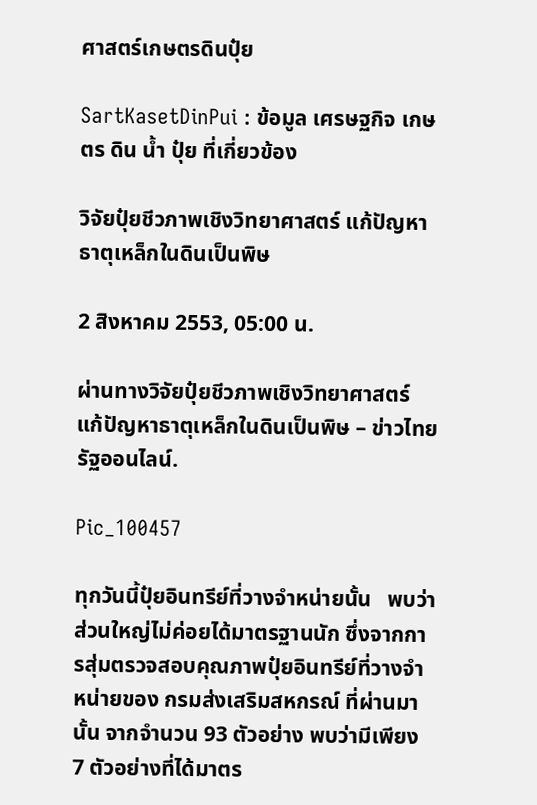ศาสตร์เกษตรดินปุ๋ย

SartKasetDinPui : ข้อมูล เศรษฐกิจ เกษตร ดิน น้ำ ปุ๋ย ที่เกี่ยวข้อง

วิจัยปุ๋ยชีวภาพเชิงวิทยาศาสตร์ แก้ปัญหาธาตุเหล็กในดินเป็นพิษ

2 สิงหาคม 2553, 05:00 น.

ผ่านทางวิจัยปุ๋ยชีวภาพเชิงวิทยาศาสตร์ แก้ปัญหาธาตุเหล็กในดินเป็นพิษ – ข่าวไทยรัฐออนไลน์.

Pic_100457

ทุกวันนี้ปุ๋ยอินทรีย์ที่วางจำหน่ายนั้น   พบว่าส่วนใหญ่ไม่ค่อยได้มาตรฐานนัก ซึ่งจากการสุ่มตรวจสอบคุณภาพปุ๋ยอินทรีย์ที่วางจำหน่ายของ กรมส่งเสริมสหกรณ์ ที่ผ่านมานั้น จากจำนวน 93 ตัวอย่าง พบว่ามีเพียง 7 ตัวอย่างที่ได้มาตร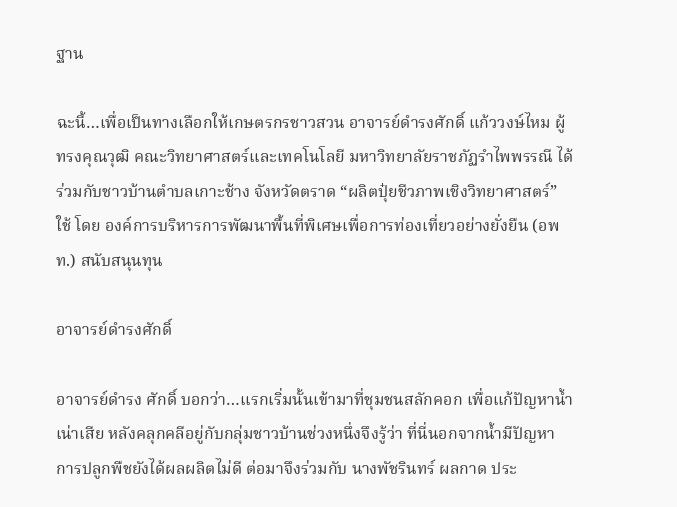ฐาน

ฉะนี้…เพื่อเป็นทางเลือกให้เกษตรกรชาวสวน อาจารย์ดำรงศักดิ์ แก้ววงษ์ไหม ผู้ทรงคุณวุฒิ คณะวิทยาศาสตร์และเทคโนโลยี มหาวิทยาลัยราชภัฏรำไพพรรณี ได้ร่วมกับชาวบ้านตำบลเกาะช้าง จังหวัดตราด “ผลิตปุ๋ยชีวภาพเชิงวิทยาศาสตร์” ใช้ โดย องค์การบริหารการพัฒนาพื้นที่พิเศษเพื่อการท่องเที่ยวอย่างยั่งยืน (อพท.) สนับสนุนทุน

อาจารย์ดำรงศักดิ์

อาจารย์ดำรง ศักดิ์ บอกว่า…แรกเริ่มนั้นเข้ามาที่ชุมชนสลักคอก เพื่อแก้ปัญหาน้ำเน่าเสีย หลังคลุกคลีอยู่กับกลุ่มชาวบ้านช่วงหนึ่งจึงรู้ว่า ที่นี่นอกจากน้ำมีปัญหา การปลูกพืชยังได้ผลผลิตไม่ดี ต่อมาจึงร่วมกับ นางพัชรินทร์ ผลกาด ประ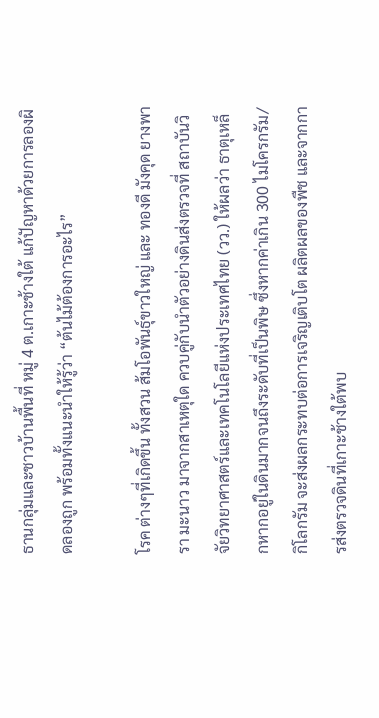ธานกลุ่มและชาวบ้านพื้นที่ หมู่ 4 ต.เกาะช้างใต้ แก้ปัญหาด้วยการลองผิดลองถูก พร้อมทั้งแนะนำให้รู้ว่า “ต้นไม้ต้องการอะไร”

โรค ต่างๆที่เกิดขึ้น ทั้งสวน ส้มโอพันธุ์ขาวใหญ่ และ ทองดี มังคุด ยางพารา มะนาว มาจากสาเหตุใด ควบคู่กับนำตัวอย่างดินส่งตรวจที่ สถาบันวิจัยวิทยาศาสตร์และเทคโนโลยีแห่งประเทศไทย (วว.) ให้ผลว่า ธาตุเหล็กหากอยู่ในดินมากจนถึงระดับที่เป็นพิษ ซึ่งหากค่าเกิน 300 ไมโครกรัม/กิโลกรัม จะส่งผลกระทบต่อการเจริญเติบโต ผลิตผลของพืช และจากการส่งตรวจดินที่เกาะช้างใต้พบ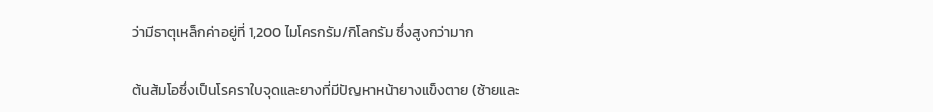ว่ามีธาตุเหล็กค่าอยู่ที่ 1,200 ไมโครกรัม/กิโลกรัม ซึ่งสูงกว่ามาก

ต้นส้มโอซึ่งเป็นโรคราใบจุดและยางที่มีปัญหาหน้ายางแข็งตาย (ซ้ายและ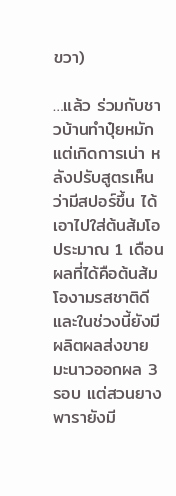ขวา)

…แล้ว ร่วมกับชาวบ้านทำปุ๋ยหมัก แต่เกิดการเน่า หลังปรับสูตรเห็นว่ามีสปอร์ขึ้น ได้เอาไปใส่ต้นส้มโอ ประมาณ 1 เดือน ผลที่ได้คือต้นส้มโองามรสชาติดีและในช่วงนี้ยังมีผลิตผลส่งขาย มะนาวออกผล 3 รอบ แต่สวนยางพารายังมี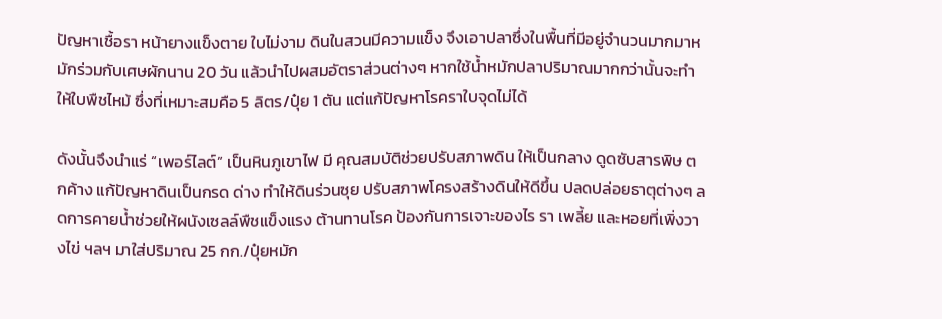ปัญหาเชื้อรา หน้ายางแข็งตาย ใบไม่งาม ดินในสวนมีความแข็ง จึงเอาปลาซึ่งในพื้นที่มีอยู่จำนวนมากมาหมักร่วมกับเศษผักนาน 20 วัน แล้วนำไปผสมอัตราส่วนต่างๆ หากใช้น้ำหมักปลาปริมาณมากกว่านั้นจะทำให้ใบพืชไหม้ ซึ่งที่เหมาะสมคือ 5 ลิตร/ปุ๋ย 1 ตัน แต่แก้ปัญหาโรคราใบจุดไม่ได้

ดังนั้นจึงนำแร่ “เพอร์ไลต์” เป็นหินภูเขาไฟ มี คุณสมบัติช่วยปรับสภาพดิน ให้เป็นกลาง ดูดซับสารพิษ ตกค้าง แก้ปัญหาดินเป็นกรด ด่าง ทำให้ดินร่วนซุย ปรับสภาพโครงสร้างดินให้ดีขึ้น ปลดปล่อยธาตุต่างๆ ลดการคายน้ำช่วยให้ผนังเซลล์พืชแข็งแรง ต้านทานโรค ป้องกันการเจาะของไร รา เพลี้ย และหอยที่เพิ่งวางไข่ ฯลฯ มาใส่ปริมาณ 25 กก./ปุ๋ยหมัก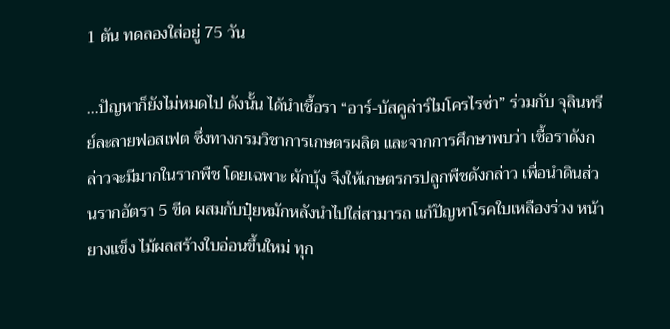1 ตัน ทดลองใส่อยู่ 75 วัน

…ปัญหาก็ยังไม่หมดไป ดังนั้น ได้นำเชื้อรา “อาร์-บัสคูล่าร์ไมโครไรซ่า” ร่วมกับ จุลินทรีย์ละลายฟอสเฟต ซึ่งทางกรมวิชาการเกษตรผลิต และจากการศึกษาพบว่า เชื้อราดังกล่าวจะมีมากในรากพืช โดยเฉพาะ ผักบุ้ง จึงให้เกษตรกรปลูกพืชดังกล่าว เพื่อนำดินส่วนรากอัตรา 5 ขีด ผสมกับปุ๋ยหมักหลังนำไปใส่สามารถ แก้ปัญหาโรคใบเหลืองร่วง หน้ายางแข็ง ไม้ผลสร้างใบอ่อนขึ้นใหม่ ทุก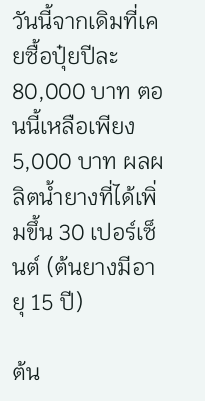วันนี้จากเดิมที่เคยซื้อปุ๋ยปีละ 80,000 บาท ตอนนี้เหลือเพียง 5,000 บาท ผลผลิตน้ำยางที่ได้เพิ่มขึ้น 30 เปอร์เซ็นต์ (ต้นยางมีอายุ 15 ปี)

ต้น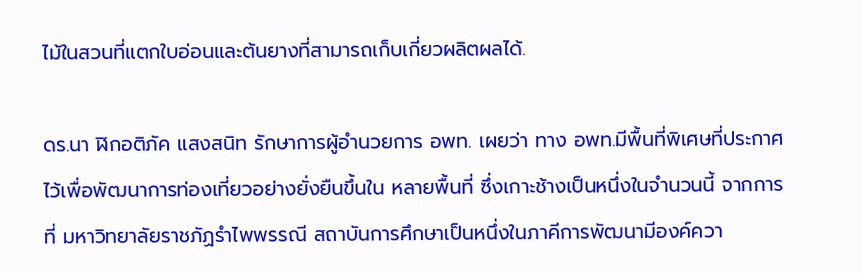ไม้ในสวนที่แตกใบอ่อนและต้นยางที่สามารถเก็บเกี่ยวผลิตผลได้.

ดร.นา ฬิกอติภัค แสงสนิท รักษาการผู้อำนวยการ อพท. เผยว่า ทาง อพท.มีพื้นที่พิเศษที่ประกาศไว้เพื่อพัฒนาการท่องเที่ยวอย่างยั่งยืนขึ้นใน หลายพื้นที่ ซึ่งเกาะช้างเป็นหนึ่งในจำนวนนี้ จากการที่ มหาวิทยาลัยราชภัฏรำไพพรรณี สถาบันการศึกษาเป็นหนึ่งในภาคีการพัฒนามีองค์ควา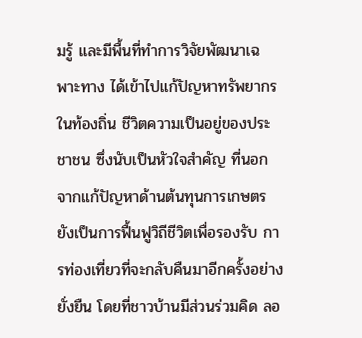มรู้ และมีพื้นที่ทำการวิจัยพัฒนาเฉพาะทาง ได้เข้าไปแก้ปัญหาทรัพยากรในท้องถิ่น ชีวิตความเป็นอยู่ของประชาชน ซึ่งนับเป็นหัวใจสำคัญ ที่นอกจากแก้ปัญหาด้านต้นทุนการเกษตรยังเป็นการฟื้นฟูวิถีชีวิตเพื่อรองรับ การท่องเที่ยวที่จะกลับคืนมาอีกครั้งอย่างยั่งยืน โดยที่ชาวบ้านมีส่วนร่วมคิด ลอ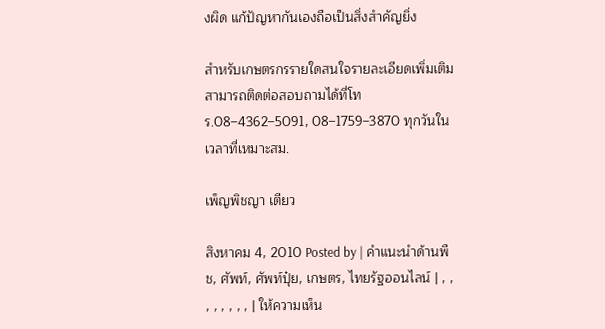งผิด แก้ปัญหากันเองถือเป็นสิ่งสำคัญยิ่ง

สำหรับเกษตรกรรายใดสนใจรายละเอียดเพิ่มเติม สามารถติดต่อสอบถามได้ที่โทร.08–4362–5091, 08–1759–3870 ทุกวันในเวลาที่เหมาะสม.

เพ็ญพิชญา เตียว

สิงหาคม 4, 2010 Posted by | คำแนะนำด้านพืช, ศัพท์, ศัพท์ปุ๋ย, เกษตร, ไทยรัฐออนไลน์ | , , , , , , , , | ให้ความเห็น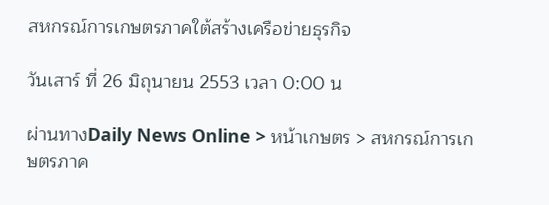สหกรณ์การเกษตรภาคใต้สร้างเครือข่ายธุรกิจ

วันเสาร์ ที่ 26 มิถุนายน 2553 เวลา 0:00 น

ผ่านทางDaily News Online > หน้าเกษตร > สหกรณ์การเกษตรภาค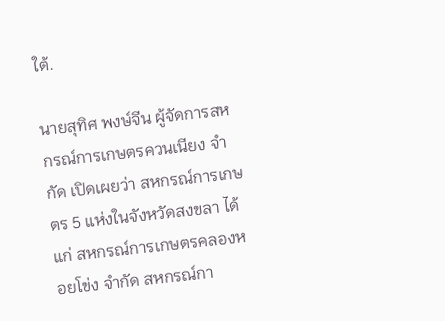ใต้.

นายสุทิศ พงษ์จีน ผู้จัดการสหกรณ์การเกษตรควนเนียง จำกัด เปิดเผยว่า สหกรณ์การเกษตร 5 แห่งในจังหวัดสงขลา ได้แก่ สหกรณ์การเกษตรคลองหอยโข่ง จำกัด สหกรณ์กา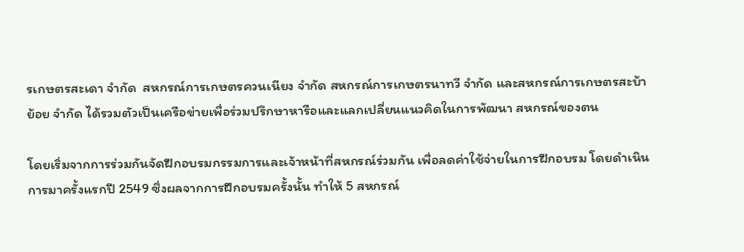รเกษตรสะเดา จำกัด  สหกรณ์การเกษตรควนเนียง จำกัด สหกรณ์การเกษตรนาทวี จำกัด และสหกรณ์การเกษตรสะบ้าย้อย จำกัด ได้รวมตัวเป็นเครือข่ายเพื่อร่วมปรึกษาหารือและแลกเปลี่ยนแนวคิดในการพัฒนา สหกรณ์ของตน

โดยเริ่มจากการร่วมกันจัดฝึกอบรมกรรมการและเจ้าหน้าที่สหกรณ์ร่วมกัน เพื่อลดค่าใช้จ่ายในการฝึกอบรม โดยดำเนินการมาครั้งแรกปี 2549 ซึ่งผลจากการฝึกอบรมครั้งนั้น ทำให้ 5 สหกรณ์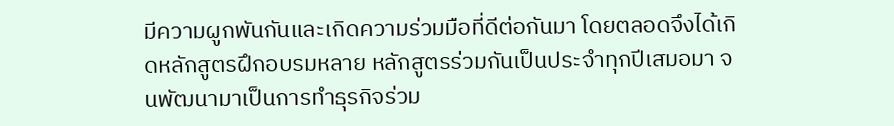มีความผูกพันกันและเกิดความร่วมมือที่ดีต่อกันมา โดยตลอดจึงได้เกิดหลักสูตรฝึกอบรมหลาย หลักสูตรร่วมกันเป็นประจำทุกปีเสมอมา จนพัฒนามาเป็นการทำธุรกิจร่วม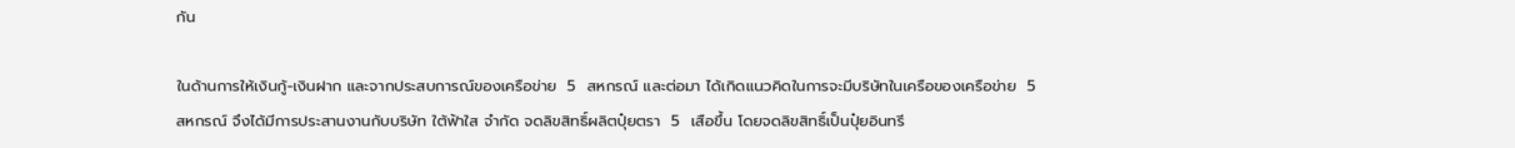กัน

ในด้านการให้เงินกู้-เงินฝาก และจากประสบการณ์ของเครือข่าย  5  สหกรณ์ และต่อมา ได้เกิดแนวคิดในการจะมีบริษัทในเครือของเครือข่าย  5  สหกรณ์ จึงได้มีการประสานงานกับบริษัท ใต้ฟ้าใส จำกัด จดลิขสิทธิ์ผลิตปุ๋ยตรา  5  เสือขึ้น โดยจดลิขสิทธิ์เป็นปุ๋ยอินทรี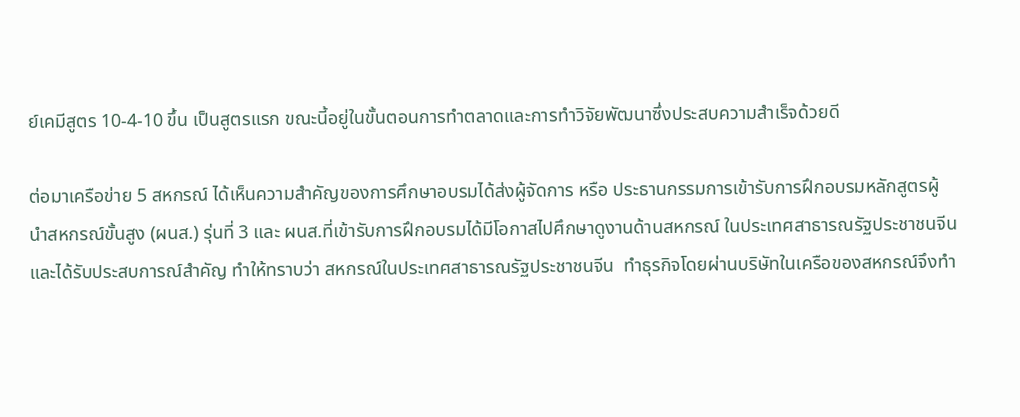ย์เคมีสูตร 10-4-10 ขึ้น เป็นสูตรแรก ขณะนี้อยู่ในขั้นตอนการทำตลาดและการทำวิจัยพัฒนาซึ่งประสบความสำเร็จด้วยดี

ต่อมาเครือข่าย 5 สหกรณ์ ได้เห็นความสำคัญของการศึกษาอบรมได้ส่งผู้จัดการ หรือ ประธานกรรมการเข้ารับการฝึกอบรมหลักสูตรผู้นำสหกรณ์ขั้นสูง (ผนส.) รุ่นที่ 3 และ ผนส.ที่เข้ารับการฝึกอบรมได้มีโอกาสไปศึกษาดูงานด้านสหกรณ์ ในประเทศสาธารณรัฐประชาชนจีน และได้รับประสบการณ์สำคัญ ทำให้ทราบว่า สหกรณ์ในประเทศสาธารณรัฐประชาชนจีน  ทำธุรกิจโดยผ่านบริษัทในเครือของสหกรณ์จึงทำ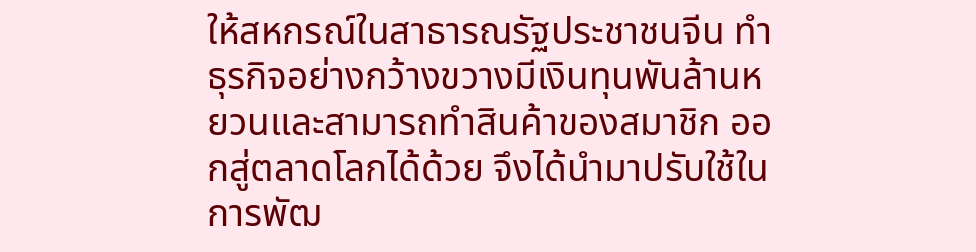ให้สหกรณ์ในสาธารณรัฐประชาชนจีน ทำธุรกิจอย่างกว้างขวางมีเงินทุนพันล้านหยวนและสามารถทำสินค้าของสมาชิก ออกสู่ตลาดโลกได้ด้วย จึงได้นำมาปรับใช้ในการพัฒ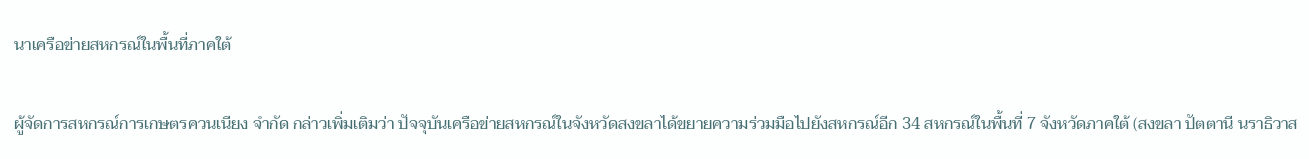นาเครือข่ายสหกรณ์ในพื้นที่ภาคใต้

ผู้จัดการสหกรณ์การเกษตรควนเนียง จำกัด กล่าวเพิ่มเติมว่า ปัจจุบันเครือข่ายสหกรณ์ในจังหวัดสงขลาได้ขยายความร่วมมือไปยังสหกรณ์อีก 34 สหกรณ์ในพื้นที่ 7 จังหวัดภาคใต้ (สงขลา ปัตตานี นราธิวาส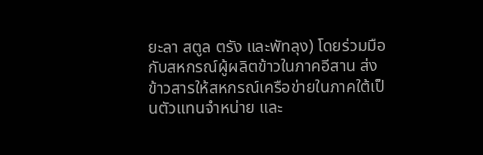ยะลา สตูล ตรัง และพัทลุง) โดยร่วมมือกับสหกรณ์ผู้ผลิตข้าวในภาคอีสาน ส่งข้าวสารให้สหกรณ์เครือข่ายในภาคใต้เป็นตัวแทนจำหน่าย และ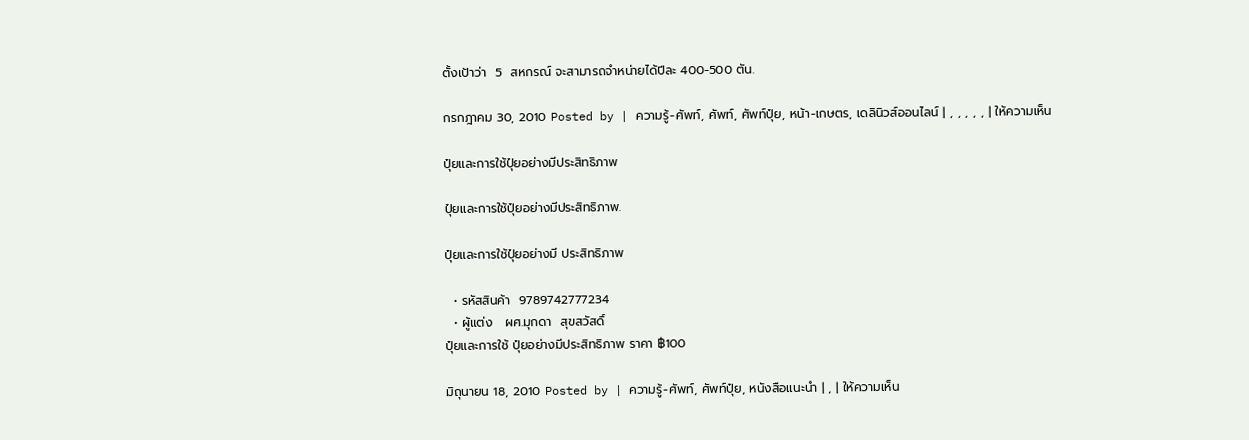ตั้งเป้าว่า  5  สหกรณ์ จะสามารถจำหน่ายได้ปีละ 400-500 ตัน.

กรกฎาคม 30, 2010 Posted by | ความรู้-ศัพท์, ศัพท์, ศัพท์ปุ๋ย, หน้า-เกษตร, เดลินิวส์ออนไลน์ | , , , , , | ให้ความเห็น

ปุ๋ยและการใช้ปุ๋ยอย่างมีประสิทธิภาพ

ปุ๋ยและการใช้ปุ๋ยอย่างมีประสิทธิภาพ.

ปุ๋ยและการใช้ปุ๋ยอย่างมี ประสิทธิภาพ

  • รหัสสินค้า  9789742777234
  • ผู้แต่ง   ผศ.มุกดา  สุขสวัสดิ์
ปุ๋ยและการใช้ ปุ๋ยอย่างมีประสิทธิภาพ ราคา ฿100

มิถุนายน 18, 2010 Posted by | ความรู้-ศัพท์, ศัพท์ปุ๋ย, หนังสือแนะนำ | , | ให้ความเห็น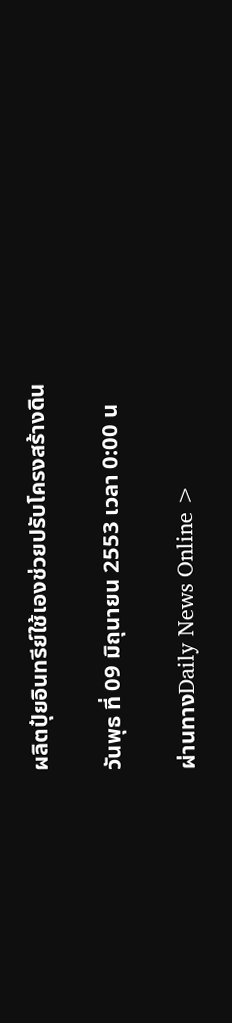ผลิตปุ๋ยอินทรีย์ใช้เองช่วยปรับโครงสร้างดิน

วันพุธ ที่ 09 มิถุนายน 2553 เวลา 0:00 น

ผ่านทางDaily News Online >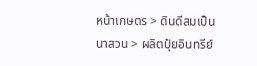หน้าเกษตร > ดินดีสมเป็นนาสวน > ผลิตปุ๋ยอินทรีย์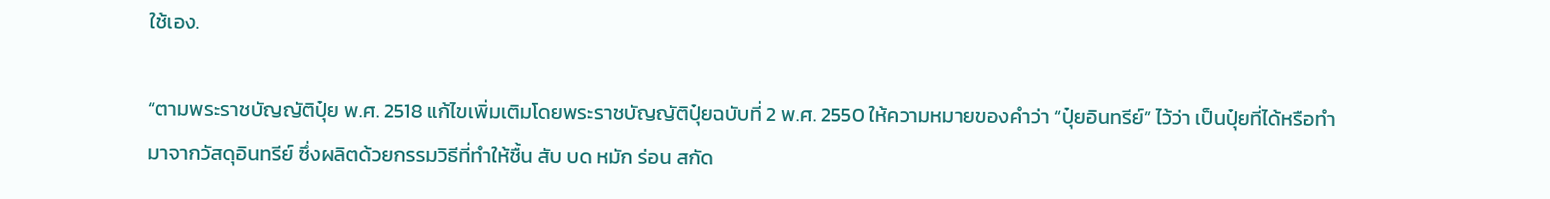ใช้เอง.

“ตามพระราชบัญญัติปุ๋ย พ.ศ. 2518 แก้ไขเพิ่มเติมโดยพระราชบัญญัติปุ๋ยฉบับที่ 2 พ.ศ. 2550 ให้ความหมายของคำว่า “ปุ๋ยอินทรีย์” ไว้ว่า เป็นปุ๋ยที่ได้หรือทำมาจากวัสดุอินทรีย์ ซึ่งผลิตด้วยกรรมวิธีที่ทำให้ชื้น สับ บด หมัก ร่อน สกัด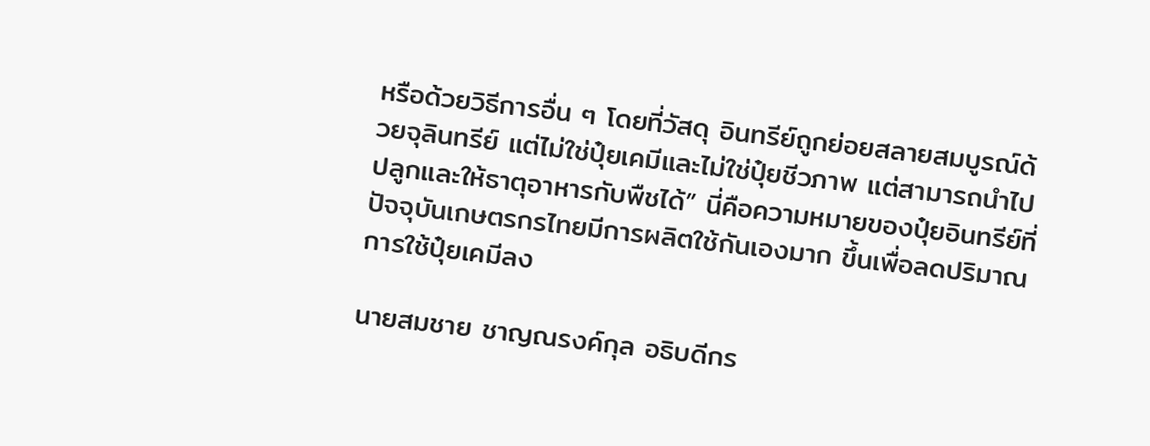หรือด้วยวิธีการอื่น ๆ โดยที่วัสดุ อินทรีย์ถูกย่อยสลายสมบูรณ์ด้วยจุลินทรีย์ แต่ไม่ใช่ปุ๋ยเคมีและไม่ใช่ปุ๋ยชีวภาพ แต่สามารถนำไปปลูกและให้ธาตุอาหารกับพืชได้” นี่คือความหมายของปุ๋ยอินทรีย์ที่ปัจจุบันเกษตรกรไทยมีการผลิตใช้กันเองมาก ขึ้นเพื่อลดปริมาณการใช้ปุ๋ยเคมีลง

นายสมชาย ชาญณรงค์กุล อธิบดีกร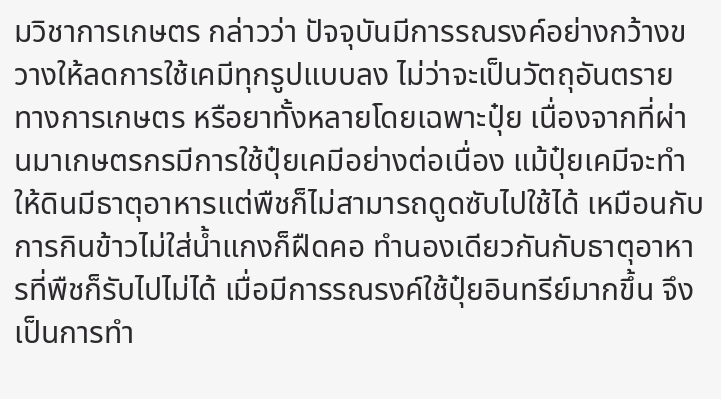มวิชาการเกษตร กล่าวว่า ปัจจุบันมีการรณรงค์อย่างกว้างขวางให้ลดการใช้เคมีทุกรูปแบบลง ไม่ว่าจะเป็นวัตถุอันตรายทางการเกษตร หรือยาทั้งหลายโดยเฉพาะปุ๋ย เนื่องจากที่ผ่านมาเกษตรกรมีการใช้ปุ๋ยเคมีอย่างต่อเนื่อง แม้ปุ๋ยเคมีจะทำให้ดินมีธาตุอาหารแต่พืชก็ไม่สามารถดูดซับไปใช้ได้ เหมือนกับการกินข้าวไม่ใส่น้ำแกงก็ฝืดคอ ทำนองเดียวกันกับธาตุอาหารที่พืชก็รับไปไม่ได้ เมื่อมีการรณรงค์ใช้ปุ๋ยอินทรีย์มากขึ้น จึงเป็นการทำ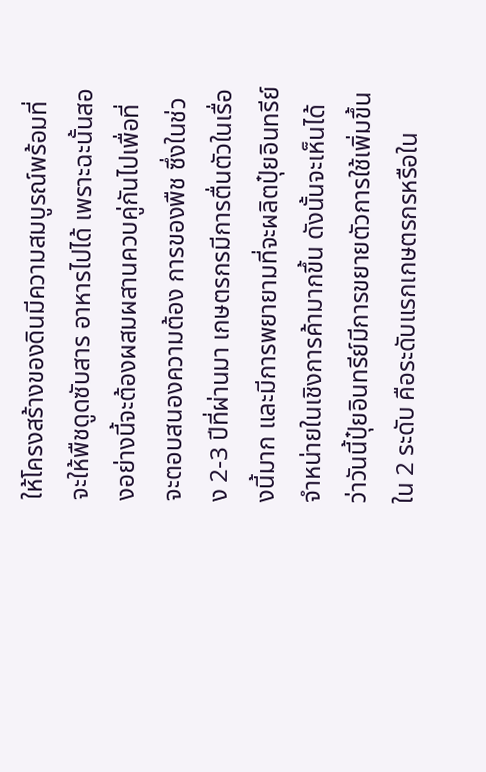ให้โครงสร้างของดินมีความสมบูรณ์พร้อมที่จะให้พืชดูดซับสาร อาหารไปได้ เพราะฉะนั้นสองอย่างนี้จะต้องผสมผสานควบคู่กันไปเพื่อที่จะตอบสนองความต้อง การของพืช ซึ่งในช่วง 2-3 ปีที่ผ่านมา เกษตรกรมีการตื่นตัวในเรื่องนี้มาก และมีการพยายามที่จะผลิตปุ๋ยอินทรีย์จำหน่ายในเชิงการค้ามากขึ้น ดังนั้นจะเห็นได้ว่าวันนี้ปุ๋ยอินทรีย์มีการขยายตัวการใช้เพิ่มขึ้นใน 2 ระดับ คือระดับแรกเกษตรกรหรือใน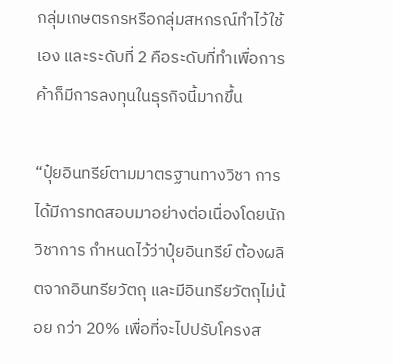กลุ่มเกษตรกรหรือกลุ่มสหกรณ์ทำไว้ใช้เอง และระดับที่ 2 คือระดับที่ทำเพื่อการค้าก็มีการลงทุนในธุรกิจนี้มากขึ้น

“ปุ๋ยอินทรีย์ตามมาตรฐานทางวิชา การได้มีการทดสอบมาอย่างต่อเนื่องโดยนักวิชาการ กำหนดไว้ว่าปุ๋ยอินทรีย์ ต้องผลิตจากอินทรียวัตถุ และมีอินทรียวัตถุไม่น้อย กว่า 20% เพื่อที่จะไปปรับโครงส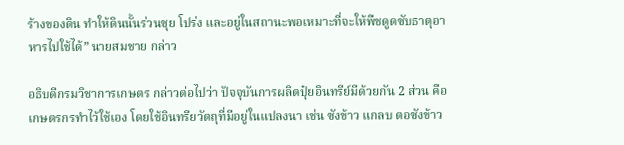ร้างของดิน ทำให้ดินนั้นร่วนซุย โปร่ง และอยู่ในสถานะพอเหมาะที่จะให้พืชดูดซับธาตุอาหารไปใช้ได้” นายสมชาย กล่าว

อธิบดีกรมวิชาการเกษตร กล่าวต่อไปว่า ปัจจุบันการผลิตปุ๋ยอินทรีย์มีด้วยกัน 2 ส่วน คือ เกษตรกรทำไว้ใช้เอง โดยใช้อินทรียวัตถุที่มีอยู่ในแปลงนา เช่น ซังข้าว แกลบ ตอซังข้าว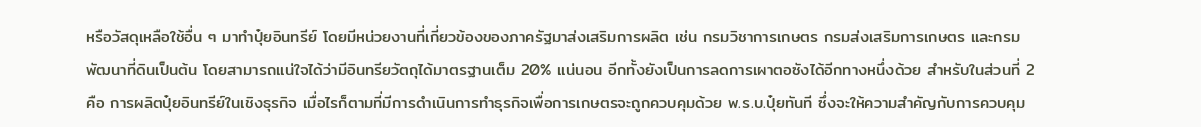หรือวัสดุเหลือใช้อื่น ๆ มาทำปุ๋ยอินทรีย์ โดยมีหน่วยงานที่เกี่ยวข้องของภาครัฐมาส่งเสริมการผลิต เช่น กรมวิชาการเกษตร กรมส่งเสริมการเกษตร และกรมพัฒนาที่ดินเป็นต้น โดยสามารถแน่ใจได้ว่ามีอินทรียวัตถุได้มาตรฐานเต็ม 20% แน่นอน อีกทั้งยังเป็นการลดการเผาตอซังได้อีกทางหนึ่งด้วย สำหรับในส่วนที่ 2 คือ การผลิตปุ๋ยอินทรีย์ในเชิงธุรกิจ เมื่อไรก็ตามที่มีการดำเนินการทำธุรกิจเพื่อการเกษตรจะถูกควบคุมด้วย พ.ร.บ.ปุ๋ยทันที ซึ่งจะให้ความสำคัญกับการควบคุม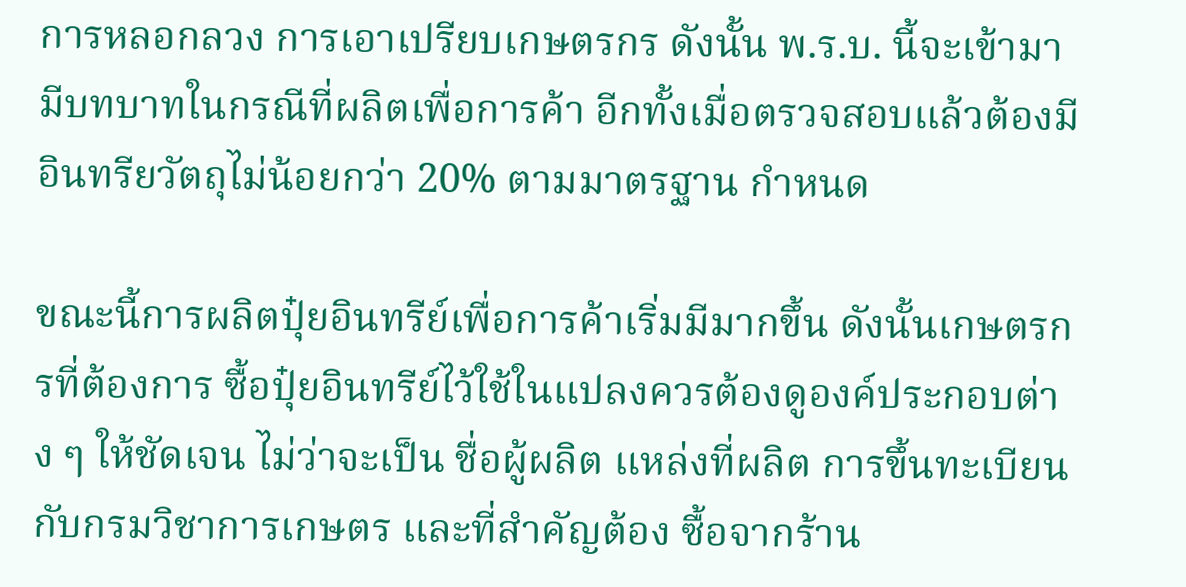การหลอกลวง การเอาเปรียบเกษตรกร ดังนั้น พ.ร.บ. นี้จะเข้ามามีบทบาทในกรณีที่ผลิตเพื่อการค้า อีกทั้งเมื่อตรวจสอบแล้วต้องมีอินทรียวัตถุไม่น้อยกว่า 20% ตามมาตรฐาน กำหนด

ขณะนี้การผลิตปุ๋ยอินทรีย์เพื่อการค้าเริ่มมีมากขึ้น ดังนั้นเกษตรกรที่ต้องการ ซื้อปุ๋ยอินทรีย์ไว้ใช้ในแปลงควรต้องดูองค์ประกอบต่าง ๆ ให้ชัดเจน ไม่ว่าจะเป็น ชื่อผู้ผลิต แหล่งที่ผลิต การขึ้นทะเบียน กับกรมวิชาการเกษตร และที่สำคัญต้อง ซื้อจากร้าน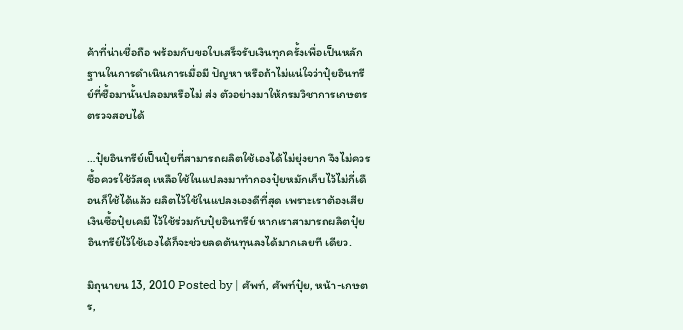ค้าที่น่าเชื่อถือ พร้อมกับขอใบเสร็จรับเงินทุกครั้งเพื่อเป็นหลักฐานในการดำเนินการเมื่อมี ปัญหา หรือถ้าไม่แน่ใจว่าปุ๋ยอินทรีย์ที่ซื้อมานั้นปลอมหรือไม่ ส่ง ตัวอย่างมาให้กรมวิชาการเกษตรตรวจสอบได้

…ปุ๋ยอินทรีย์เป็นปุ๋ยที่สามารถผลิตใช้เองได้ไม่ยุ่งยาก จึงไม่ควรซื้อควรใช้วัสดุ เหลือใช้ในแปลงมาทำกองปุ๋ยหมักเก็บไว้ไม่กี่เดือนก็ใช้ได้แล้ว ผลิตไว้ใช้ในแปลงเองดีที่สุด เพราะเราต้องเสียเงินซื้อปุ๋ยเคมี ไว้ใช้ร่วมกับปุ๋ยอินทรีย์ หากเราสามารถผลิตปุ๋ยอินทรีย์ไว้ใช้เองได้ก็จะช่วยลดต้นทุนลงได้มากเลยที เดียว.

มิถุนายน 13, 2010 Posted by | ศัพท์, ศัพท์ปุ๋ย, หน้า-เกษตร,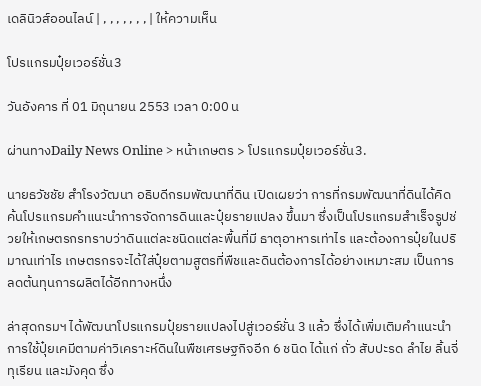เดลินิวส์ออนไลน์ | , , , , , , , | ให้ความเห็น

โปรแกรมปุ๋ยเวอร์ชั่น3

วันอังคาร ที่ 01 มิถุนายน 2553 เวลา 0:00 น

ผ่านทางDaily News Online > หน้าเกษตร > โปรแกรมปุ๋ยเวอร์ชั่น3.

นายธวัชชัย สำโรงวัฒนา อธิบดีกรมพัฒนาที่ดิน เปิดเผยว่า การที่กรมพัฒนาที่ดินได้คิดค้นโปรแกรมคำแนะนำการจัดการดินและปุ๋ยรายแปลง ขึ้นมา ซึ่งเป็นโปรแกรมสำเร็จรูปช่วยให้เกษตรกรทราบว่าดินแต่ละชนิดแต่ละพื้นที่มี ธาตุอาหารเท่าไร และต้องการปุ๋ยในปริมาณเท่าไร เกษตรกรจะได้ใส่ปุ๋ยตามสูตรที่พืชและดินต้องการได้อย่างเหมาะสม เป็นการลดต้นทุนการผลิตได้อีกทางหนึ่ง

ล่าสุดกรมฯ ได้พัฒนาโปรแกรมปุ๋ยรายแปลงไปสู่เวอร์ชั่น 3 แล้ว ซึ่งได้เพิ่มเติมคำแนะนำการใช้ปุ๋ยเคมีตามค่าวิเคราะห์ดินในพืชเศรษฐกิจอีก 6 ชนิด ได้แก่ ถั่ว สับปะรด ลำไย ลิ้นจี่ ทุเรียน และมังคุด ซึ่ง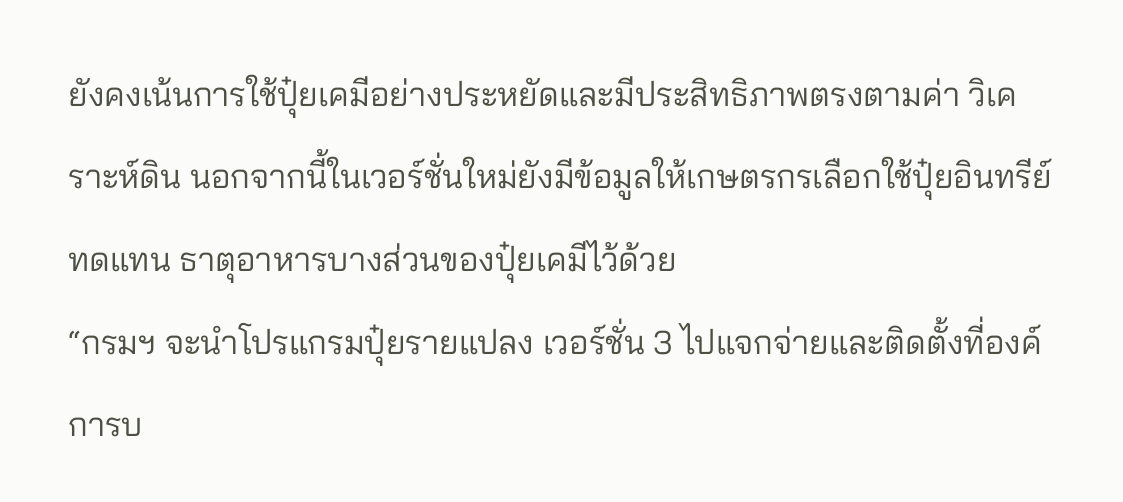ยังคงเน้นการใช้ปุ๋ยเคมีอย่างประหยัดและมีประสิทธิภาพตรงตามค่า วิเคราะห์ดิน นอกจากนี้ในเวอร์ชั่นใหม่ยังมีข้อมูลให้เกษตรกรเลือกใช้ปุ๋ยอินทรีย์ทดแทน ธาตุอาหารบางส่วนของปุ๋ยเคมีไว้ด้วย
“กรมฯ จะนำโปรแกรมปุ๋ยรายแปลง เวอร์ชั่น 3 ไปแจกจ่ายและติดตั้งที่องค์การบ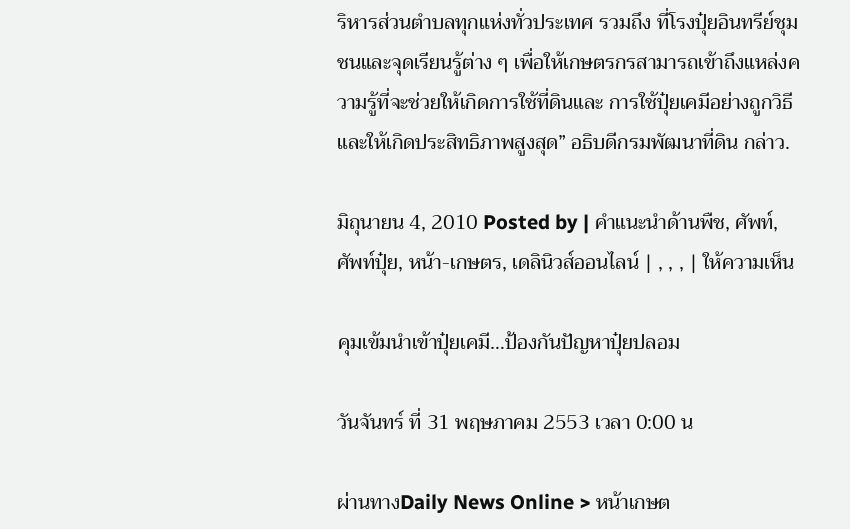ริหารส่วนตำบลทุกแห่งทั่วประเทศ รวมถึง ที่โรงปุ๋ยอินทรีย์ชุมชนและจุดเรียนรู้ต่าง ๆ เพื่อให้เกษตรกรสามารถเข้าถึงแหล่งความรู้ที่จะช่วยให้เกิดการใช้ที่ดินและ การใช้ปุ๋ยเคมีอย่างถูกวิธีและให้เกิดประสิทธิภาพสูงสุด” อธิบดีกรมพัฒนาที่ดิน กล่าว.

มิถุนายน 4, 2010 Posted by | คำแนะนำด้านพืช, ศัพท์, ศัพท์ปุ๋ย, หน้า-เกษตร, เดลินิวส์ออนไลน์ | , , , | ให้ความเห็น

คุมเข้มนำเข้าปุ๋ยเคมี…ป้องกันปัญหาปุ๋ยปลอม

วันจันทร์ ที่ 31 พฤษภาคม 2553 เวลา 0:00 น

ผ่านทางDaily News Online > หน้าเกษต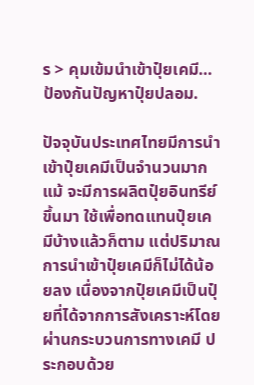ร > คุมเข้มนำเข้าปุ๋ยเคมี…ป้องกันปัญหาปุ๋ยปลอม.

ปัจจุบันประเทศไทยมีการนำเข้าปุ๋ยเคมีเป็นจำนวนมาก แม้ จะมีการผลิตปุ๋ยอินทรีย์ขึ้นมา ใช้เพื่อทดแทนปุ๋ยเคมีบ้างแล้วก็ตาม แต่ปริมาณการนำเข้าปุ๋ยเคมีก็ไม่ได้น้อยลง เนื่องจากปุ๋ยเคมีเป็นปุ๋ยที่ได้จากการสังเคราะห์โดยผ่านกระบวนการทางเคมี ประกอบด้วย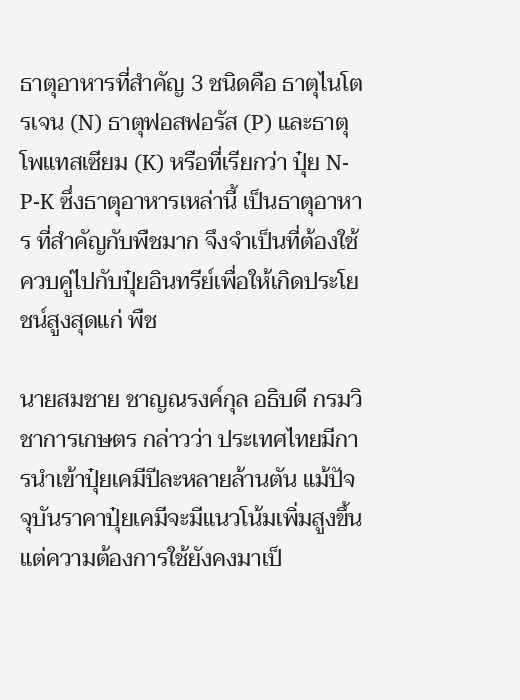ธาตุอาหารที่สำคัญ 3 ชนิดคือ ธาตุไนโตรเจน (N) ธาตุฟอสฟอรัส (P) และธาตุ โพแทสเซียม (K) หรือที่เรียกว่า ปุ๋ย N-P-K ซึ่งธาตุอาหารเหล่านี้ เป็นธาตุอาหาร ที่สำคัญกับพืชมาก จึงจำเป็นที่ต้องใช้ควบคู่ไปกับปุ๋ยอินทรีย์เพื่อให้เกิดประโยชน์สูงสุดแก่ พืช

นายสมชาย ชาญณรงค์กุล อธิบดี กรมวิชาการเกษตร กล่าวว่า ประเทศไทยมีการนำเข้าปุ๋ยเคมีปีละหลายล้านตัน แม้ปัจจุบันราคาปุ๋ยเคมีจะมีแนวโน้มเพิ่มสูงขึ้น แต่ความต้องการใช้ยังคงมาเป็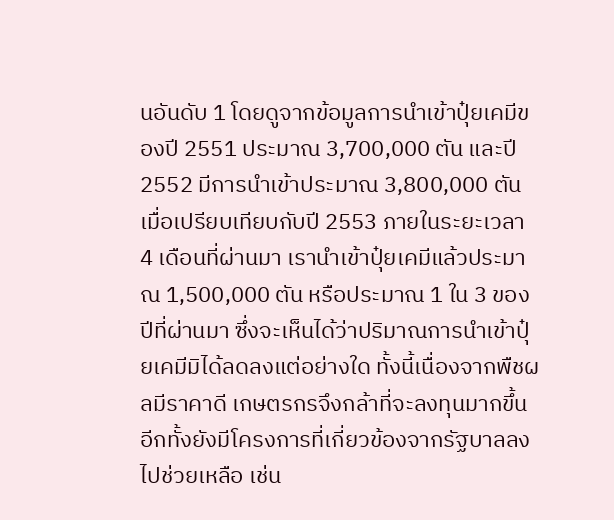นอันดับ 1 โดยดูจากข้อมูลการนำเข้าปุ๋ยเคมีของปี 2551 ประมาณ 3,700,000 ตัน และปี 2552 มีการนำเข้าประมาณ 3,800,000 ตัน เมื่อเปรียบเทียบกับปี 2553 ภายในระยะเวลา 4 เดือนที่ผ่านมา เรานำเข้าปุ๋ยเคมีแล้วประมาณ 1,500,000 ตัน หรือประมาณ 1 ใน 3 ของปีที่ผ่านมา ซึ่งจะเห็นได้ว่าปริมาณการนำเข้าปุ๋ยเคมีมิได้ลดลงแต่อย่างใด ทั้งนี้เนื่องจากพืชผลมีราคาดี เกษตรกรจึงกล้าที่จะลงทุนมากขึ้น อีกทั้งยังมีโครงการที่เกี่ยวข้องจากรัฐบาลลงไปช่วยเหลือ เช่น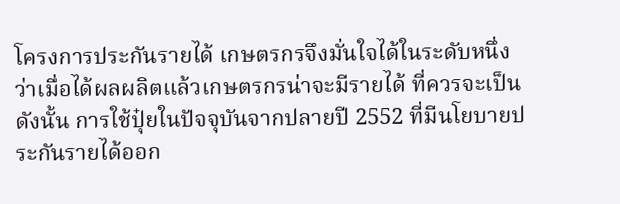โครงการประกันรายได้ เกษตรกรจึงมั่นใจได้ในระดับหนึ่งว่าเมื่อได้ผลผลิตแล้วเกษตรกรน่าจะมีรายได้ ที่ควรจะเป็น ดังนั้น การใช้ปุ๋ยในปัจจุบันจากปลายปี 2552 ที่มีนโยบายประกันรายได้ออก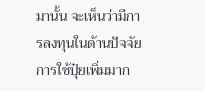มานั้น จะเห็นว่ามีการลงทุนในด้านปัจจัยการใช้ปุ๋ยเพิ่มมาก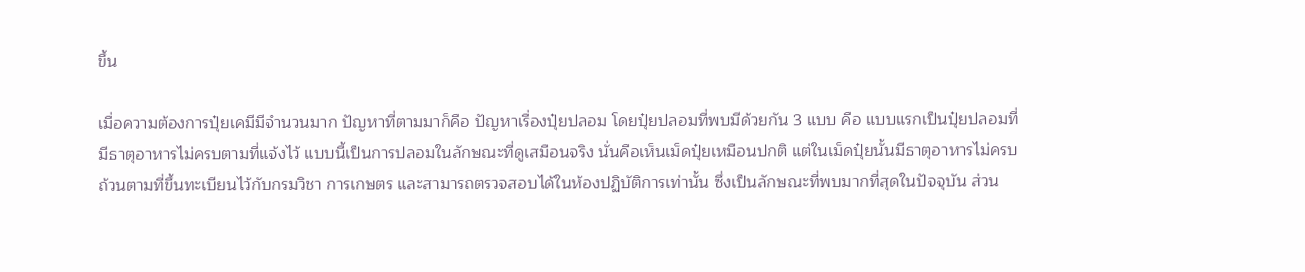ขึ้น

เมื่อความต้องการปุ๋ยเคมีมีจำนวนมาก ปัญหาที่ตามมาก็คือ ปัญหาเรื่องปุ๋ยปลอม โดยปุ๋ยปลอมที่พบมีด้วยกัน 3 แบบ คือ แบบแรกเป็นปุ๋ยปลอมที่มีธาตุอาหารไม่ครบตามที่แจ้งไว้ แบบนี้เป็นการปลอมในลักษณะที่ดูเสมือนจริง นั่นคือเห็นเม็ดปุ๋ยเหมือนปกติ แต่ในเม็ดปุ๋ยนั้นมีธาตุอาหารไม่ครบถ้วนตามที่ขึ้นทะเบียนไว้กับกรมวิชา การเกษตร และสามารถตรวจสอบได้ในห้องปฏิบัติการเท่านั้น ซึ่งเป็นลักษณะที่พบมากที่สุดในปัจจุบัน ส่วน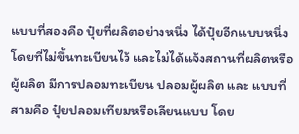แบบที่สองคือ ปุ๋ยที่ผลิตอย่างหนึ่ง ได้ปุ๋ยอีกแบบหนึ่ง โดยที่ไม่ขึ้นทะเบียนไว้ และไม่ได้แจ้งสถานที่ผลิตหรือผู้ผลิต มีการปลอมทะเบียน ปลอมผู้ผลิต และ แบบที่สามคือ ปุ๋ยปลอมเทียมหรือเลียนแบบ โดย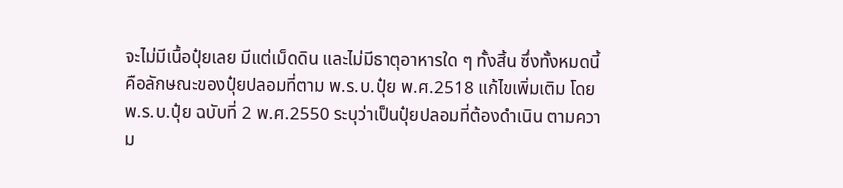จะไม่มีเนื้อปุ๋ยเลย มีแต่เม็ดดิน และไม่มีธาตุอาหารใด ๆ ทั้งสิ้น ซึ่งทั้งหมดนี้คือลักษณะของปุ๋ยปลอมที่ตาม พ.ร.บ.ปุ๋ย พ.ศ.2518 แก้ไขเพิ่มเติม โดย พ.ร.บ.ปุ๋ย ฉบับที่ 2 พ.ศ.2550 ระบุว่าเป็นปุ๋ยปลอมที่ต้องดำเนิน ตามความ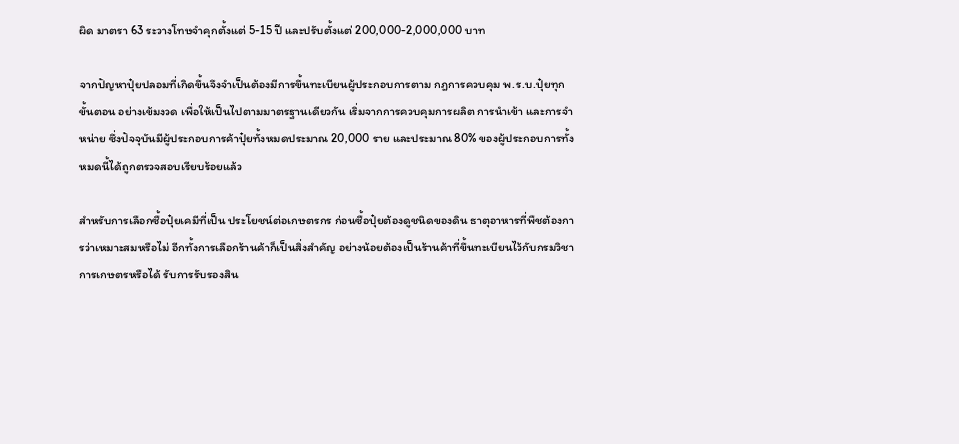ผิด มาตรา 63 ระวางโทษจำคุกตั้งแต่ 5-15 ปี และปรับตั้งแต่ 200,000-2,000,000 บาท

จากปัญหาปุ๋ยปลอมที่เกิดขึ้นจึงจำเป็นต้องมีการขึ้นทะเบียนผู้ประกอบการตาม กฎการควบคุม พ.ร.บ.ปุ๋ยทุกขั้นตอน อย่างเข้มงวด เพื่อให้เป็นไปตามมาตรฐานเดียวกัน เริ่มจากการควบคุมการผลิต การนำเข้า และการจำหน่าย ซึ่งปัจจุบันมีผู้ประกอบการค้าปุ๋ยทั้งหมดประมาณ 20,000 ราย และประมาณ 80% ของผู้ประกอบการทั้งหมดนี้ได้ถูกตรวจสอบเรียบร้อยแล้ว

สำหรับการเลือกซื้อปุ๋ยเคมีที่เป็น ประโยชน์ต่อเกษตรกร ก่อนซื้อปุ๋ยต้องดูชนิดของดิน ธาตุอาหารที่พืชต้องการว่าเหมาะสมหรือไม่ อีกทั้งการเลือกร้านค้าก็เป็นสิ่งสำคัญ อย่างน้อยต้องเป็นร้านค้าที่ขึ้นทะเบียนไว้กับกรมวิชาการเกษตรหรือได้ รับการรับรองสิน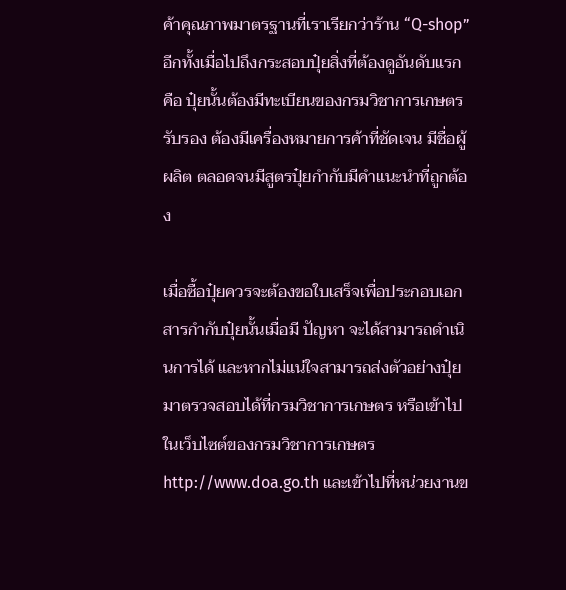ค้าคุณภาพมาตรฐานที่เราเรียกว่าร้าน “Q-shop” อีกทั้งเมื่อไปถึงกระสอบปุ๋ยสิ่งที่ต้องดูอันดับแรกคือ ปุ๋ยนั้นต้องมีทะเบียนของกรมวิชาการเกษตรรับรอง ต้องมีเครื่องหมายการค้าที่ชัดเจน มีชื่อผู้ผลิต ตลอดจนมีสูตรปุ๋ยกำกับมีคำแนะนำที่ถูกต้อง

เมื่อซื้อปุ๋ยควรจะต้องขอใบเสร็จเพื่อประกอบเอกสารกำกับปุ๋ยนั้นเมื่อมี ปัญหา จะได้สามารถดำเนินการได้ และหากไม่แน่ใจสามารถส่งตัวอย่างปุ๋ยมาตรวจสอบได้ที่กรมวิชาการเกษตร หรือเข้าไปในเว็บไซต์ของกรมวิชาการเกษตร http://www.doa.go.th และเข้าไปที่หน่วยงานข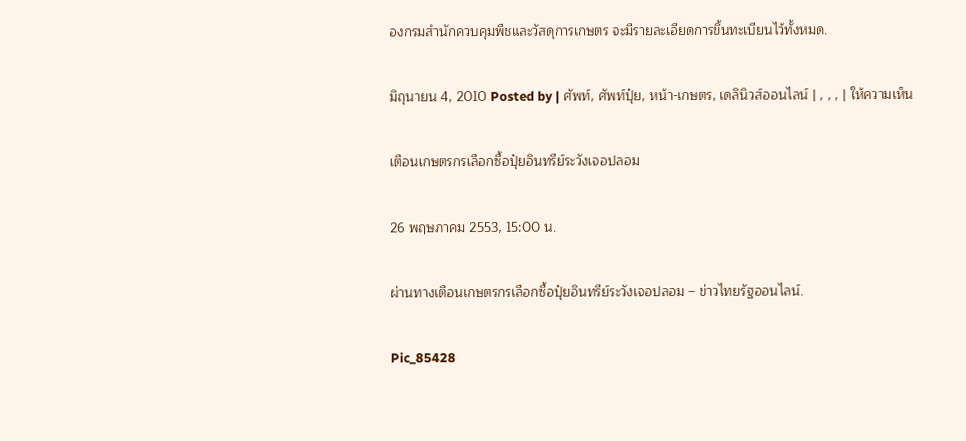องกรมสำนักควบคุมพืชและวัสดุการเกษตร จะมีรายละเอียดการขึ้นทะเบียนไว้ทั้งหมด.

มิถุนายน 4, 2010 Posted by | ศัพท์, ศัพท์ปุ๋ย, หน้า-เกษตร, เดลินิวส์ออนไลน์ | , , , | ให้ความเห็น

เตือนเกษตรกรเลือกซื้อปุ๋ยอินทรีย์ระวังเจอปลอม

26 พฤษภาคม 2553, 15:00 น.

ผ่านทางเตือนเกษตรกรเลือกซื้อปุ๋ยอินทรีย์ระวังเจอปลอม – ข่าวไทยรัฐออนไลน์.

Pic_85428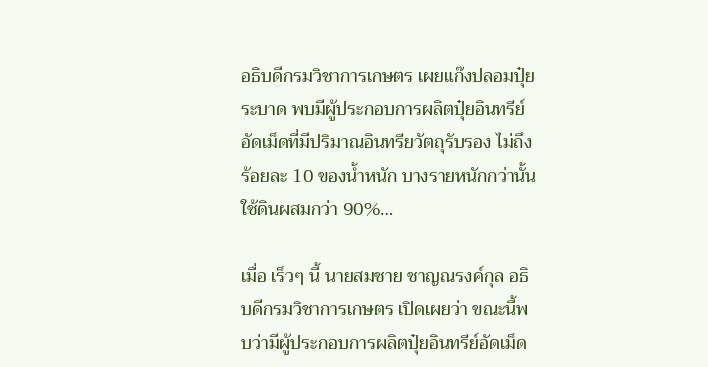อธิบดีกรมวิชาการเกษตร เผยแก๊งปลอมปุ๋ยระบาด พบมีผู้ประกอบการผลิตปุ๋ยอินทรีย์อัดเม็ดที่มีปริมาณอินทรียวัตถุรับรอง ไม่ถึงร้อยละ 10 ของน้ำหนัก บางรายหนักกว่านั้นใช้ดินผสมกว่า 90%…

เมื่อ เร็วๆ นี้ นายสมชาย ชาญณรงค์กุล อธิบดีกรมวิชาการเกษตร เปิดเผยว่า ขณะนี้พบว่ามีผู้ประกอบการผลิตปุ๋ยอินทรีย์อัดเม็ด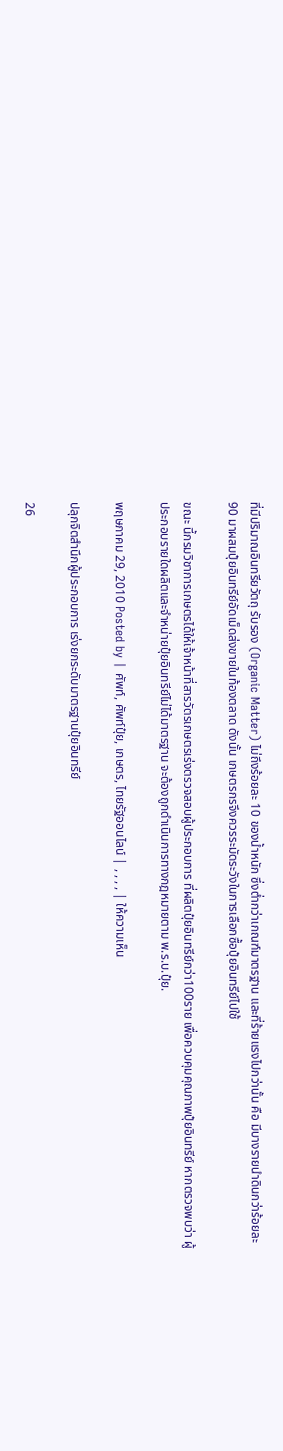ที่มีปริมาณอินทรียวัตถุ รับรอง (Organic Matter) ไม่ถึงร้อยละ 10 ของน้ำหนัก ซึ่งต่ำกว่าเกณฑ์มาตรฐาน และที่ร้ายแรงไปกว่านั้น คือ มีบางรายนำดินกว่าร้อยละ 90 มาผสมปุ๋ยอินทรีย์อัดเม็ดส่งขายในท้องตลาด ดังนั้น เกษตรกรจึงควรระมัดระวังในการเลือกซื้อปุ๋ยอินทรีย์ไปใช้

ขณะ นี้กรมวิชาการเกษตรได้ให้เจ้าหน้าที่สารวัตรเกษตรเร่งตรวจสอบผู้ประกอบการ ที่ผลิตปุ๋ยอินทรีย์กว่า100ราย เพื่อควบคุมคุณภาพปุ๋ยอินทรีย์ หากตรวจพบว่า ผู้ประกอบรายใดผลิตและจำหน่ายปุ๋ยอินทรีย์ไม่ได้มาตรฐาน จะต้องถูกดำเนินการทางกฎหมายตาม พ.ร.บ.ปุ๋ย.

พฤษภาคม 29, 2010 Posted by | ศัพท์, ศัพท์ปุ๋ย, เกษตร, ไทยรัฐออนไลน์ | , , , , | ให้ความเห็น

ปลุกจิตสำนึกผู้ประกอบการ เร่งยกระดับมาตรฐานปุ๋ยอินทรีย์

26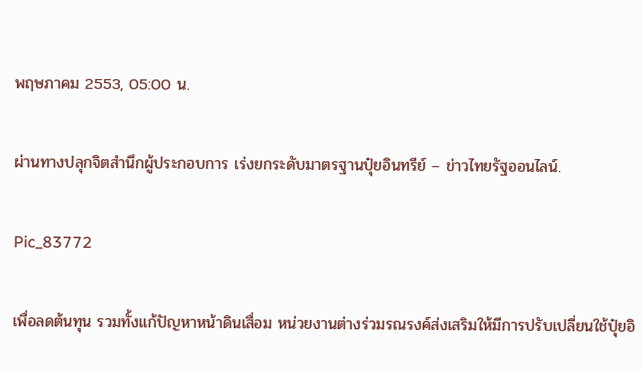พฤษภาคม 2553, 05:00 น.

ผ่านทางปลุกจิตสำนึกผู้ประกอบการ เร่งยกระดับมาตรฐานปุ๋ยอินทรีย์ – ข่าวไทยรัฐออนไลน์.

Pic_83772

เพื่อลดต้นทุน รวมทั้งแก้ปัญหาหน้าดินเสื่อม หน่วยงานต่างร่วมรณรงค์ส่งเสริมให้มีการปรับเปลี่ยนใช้ปุ๋ยอิ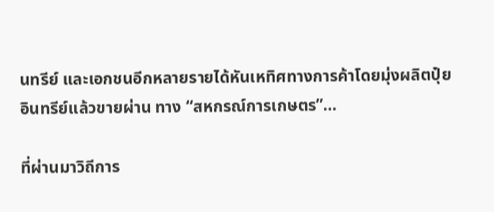นทรีย์ และเอกชนอีกหลายรายได้หันเหทิศทางการค้าโดยมุ่งผลิตปุ๋ยอินทรีย์แล้วขายผ่าน ทาง “สหกรณ์การเกษตร”…

ที่ผ่านมาวิถีการ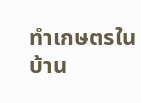ทำเกษตรในบ้าน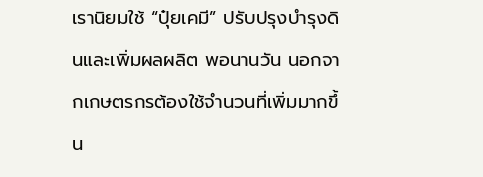เรานิยมใช้ “ปุ๋ยเคมี” ปรับปรุงบำรุงดินและเพิ่มผลผลิต พอนานวัน นอกจากเกษตรกรต้องใช้จำนวนที่เพิ่มมากขึ้น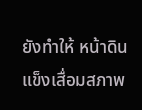ยังทำให้ หน้าดินแข็งเสื่อมสภาพ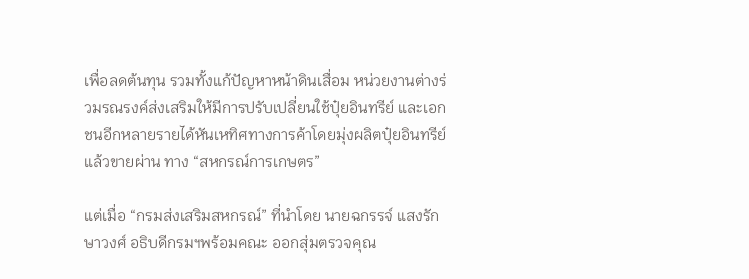เพื่อลดต้นทุน รวมทั้งแก้ปัญหาหน้าดินเสื่อม หน่วยงานต่างร่วมรณรงค์ส่งเสริมให้มีการปรับเปลี่ยนใช้ปุ๋ยอินทรีย์ และเอกชนอีกหลายรายได้หันเหทิศทางการค้าโดยมุ่งผลิตปุ๋ยอินทรีย์แล้วขายผ่าน ทาง “สหกรณ์การเกษตร”

แต่เมื่อ “กรมส่งเสริมสหกรณ์” ที่นำโดย นายฉกรรจ์ แสงรักษาวงศ์ อธิบดีกรมฯพร้อมคณะ ออกสุ่มตรวจคุณ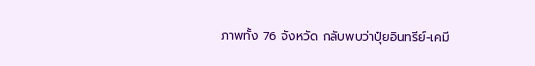ภาพทั้ง 76 จังหวัด กลับพบว่าปุ๋ยอินทรีย์-เคมี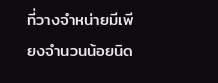ที่วางจำหน่ายมีเพียงจำนวนน้อยนิด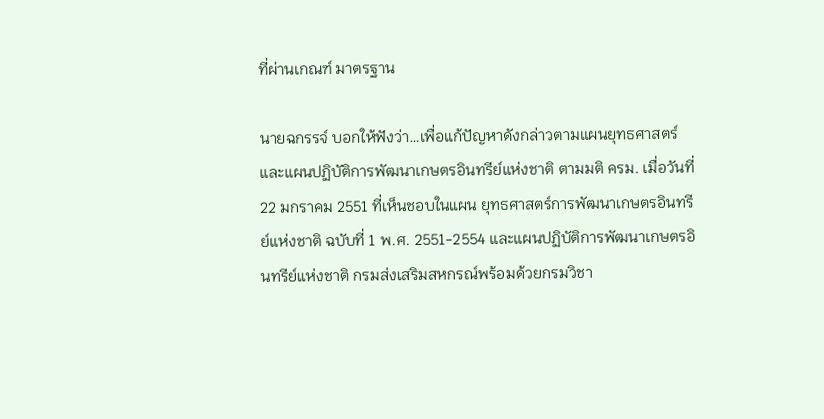ที่ผ่านเกณฑ์ มาตรฐาน

นายฉกรรจ์ บอกให้ฟังว่า…เพื่อแก้ปัญหาดังกล่าวตามแผนยุทธศาสตร์ และแผนปฏิบัติการพัฒนาเกษตรอินทรีย์แห่งชาติ ตามมติ ครม. เมื่อวันที่ 22 มกราคม 2551 ที่เห็นชอบในแผน ยุทธศาสตร์การพัฒนาเกษตรอินทรีย์แห่งชาติ ฉบับที่ 1 พ.ศ. 2551-2554 และแผนปฏิบัติการพัฒนาเกษตรอินทรีย์แห่งชาติ กรมส่งเสริมสหกรณ์พร้อมด้วยกรมวิชา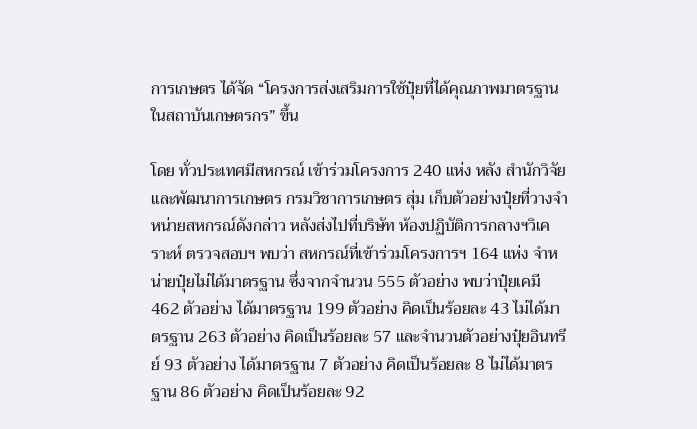การเกษตร ได้จัด “โครงการส่งเสริมการใช้ปุ๋ยที่ได้คุณภาพมาตรฐาน ในสถาบันเกษตรกร” ขึ้น

โดย ทั่วประเทศมีสหกรณ์ เข้าร่วมโครงการ 240 แห่ง หลัง สำนักวิจัยและพัฒนาการเกษตร กรมวิชาการเกษตร สุ่ม เก็บตัวอย่างปุ๋ยที่วางจำหน่ายสหกรณ์ดังกล่าว หลังส่งไปที่บริษัท ห้องปฏิบัติการกลางฯวิเคราะห์ ตรวจสอบฯ พบว่า สหกรณ์ที่เข้าร่วมโครงการฯ 164 แห่ง จำหน่ายปุ๋ยไม่ได้มาตรฐาน ซึ่งจากจำนวน 555 ตัวอย่าง พบว่าปุ๋ยเคมี 462 ตัวอย่าง ได้มาตรฐาน 199 ตัวอย่าง คิดเป็นร้อยละ 43 ไม่ได้มาตรฐาน 263 ตัวอย่าง คิดเป็นร้อยละ 57 และจำนวนตัวอย่างปุ๋ยอินทรีย์ 93 ตัวอย่าง ได้มาตรฐาน 7 ตัวอย่าง คิดเป็นร้อยละ 8 ไม่ได้มาตรฐาน 86 ตัวอย่าง คิดเป็นร้อยละ 92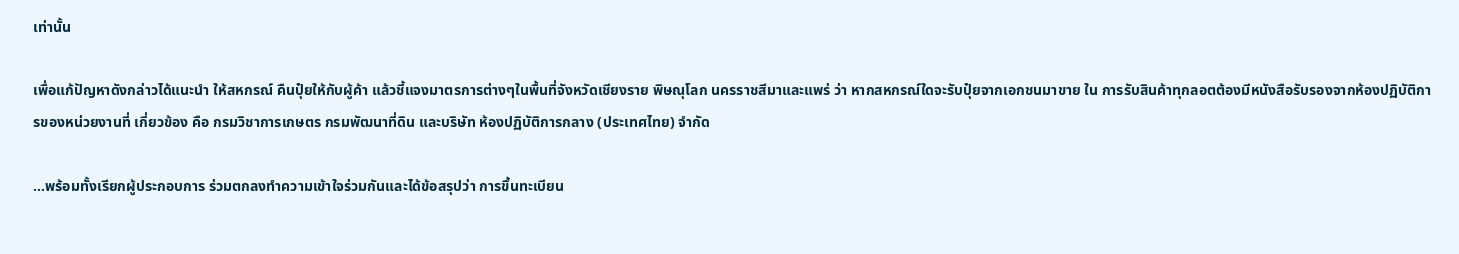เท่านั้น

เพื่อแก้ปัญหาดังกล่าวได้แนะนำ ให้สหกรณ์ คืนปุ๋ยให้กับผู้ค้า แล้วชี้แจงมาตรการต่างๆในพื้นที่จังหวัดเชียงราย พิษณุโลก นครราชสีมาและแพร่ ว่า หากสหกรณ์ใดจะรับปุ๋ยจากเอกชนมาขาย ใน การรับสินค้าทุกลอตต้องมีหนังสือรับรองจากห้องปฏิบัติการของหน่วยงานที่ เกี่ยวข้อง คือ กรมวิชาการเกษตร กรมพัฒนาที่ดิน และบริษัท ห้องปฏิบัติการกลาง (ประเทศไทย) จำกัด

…พร้อมทั้งเรียกผู้ประกอบการ ร่วมตกลงทำความเข้าใจร่วมกันและได้ข้อสรุปว่า การขึ้นทะเบียน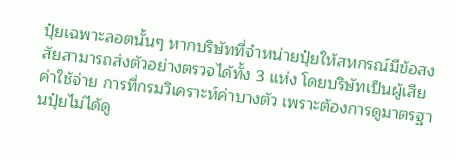ปุ๋ยเฉพาะลอตนั้นๆ หากบริษัทที่จำหน่ายปุ๋ยให้สหกรณ์มีข้อสงสัยสามารถส่งตัวอย่างตรวจได้ทั้ง 3 แห่ง โดยบริษัทเป็นผู้เสียค่าใช้จ่าย การที่กรมวิเคราะห์ค่าบางตัว เพราะต้องการดูมาตรฐานปุ๋ยไม่ได้ดู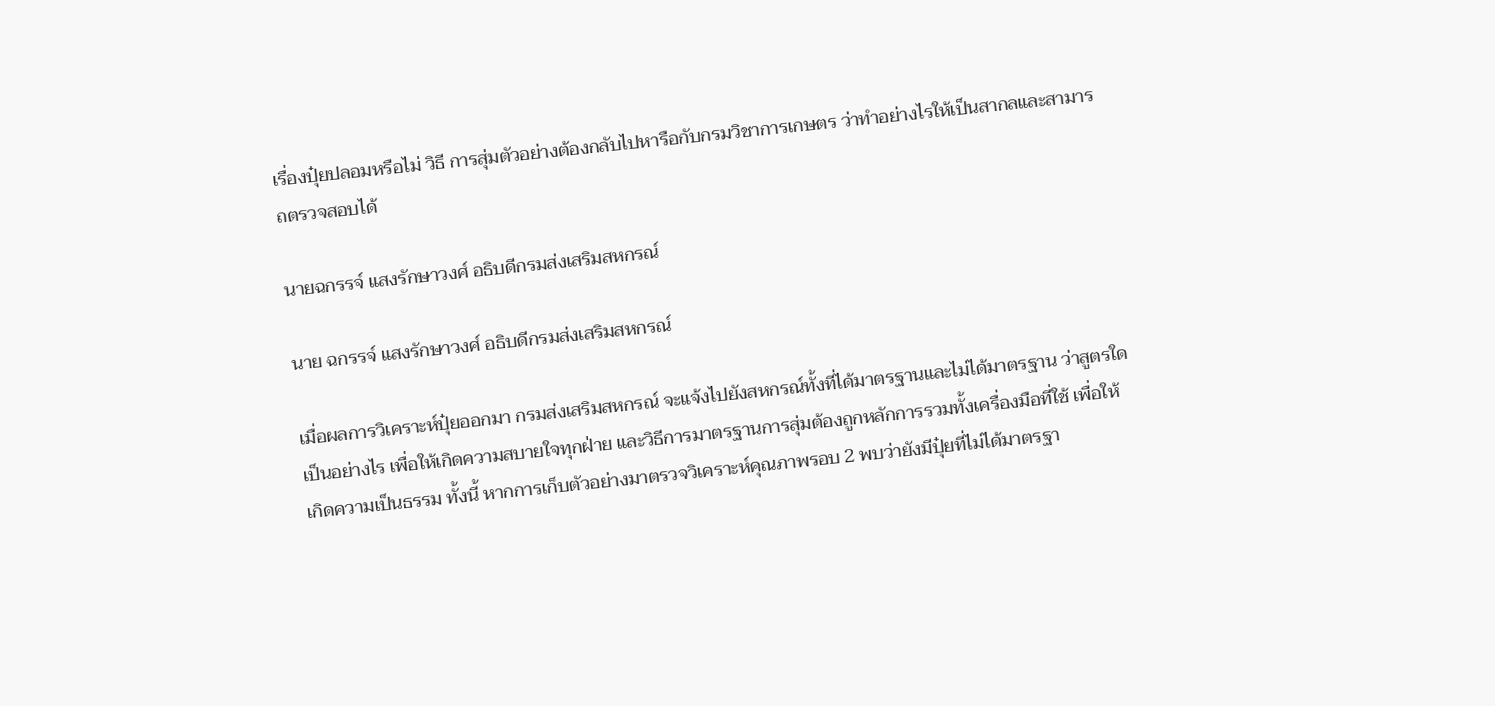เรื่องปุ๋ยปลอมหรือไม่ วิธี การสุ่มตัวอย่างต้องกลับไปหารือกับกรมวิชาการเกษตร ว่าทำอย่างไรให้เป็นสากลและสามารถตรวจสอบได้

นายฉกรรจ์ แสงรักษาวงศ์ อธิบดีกรมส่งเสริมสหกรณ์

นาย ฉกรรจ์ แสงรักษาวงศ์ อธิบดีกรมส่งเสริมสหกรณ์

เมื่อผลการวิเคราะห์ปุ๋ยออกมา กรมส่งเสริมสหกรณ์ จะแจ้งไปยังสหกรณ์ทั้งที่ได้มาตรฐานและไม่ได้มาตรฐาน ว่าสูตรใดเป็นอย่างไร เพื่อให้เกิดความสบายใจทุกฝ่าย และวิธีการมาตรฐานการสุ่มต้องถูกหลักการรวมทั้งเครื่องมือที่ใช้ เพื่อให้เกิดความเป็นธรรม ทั้งนี้ หากการเก็บตัวอย่างมาตรวจวิเคราะห์คุณภาพรอบ 2 พบว่ายังมีปุ๋ยที่ไม่ได้มาตรฐา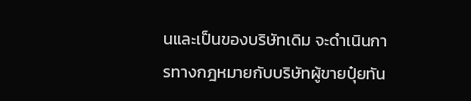นและเป็นของบริษัทเดิม จะดำเนินการทางกฎหมายกับบริษัทผู้ขายปุ๋ยทัน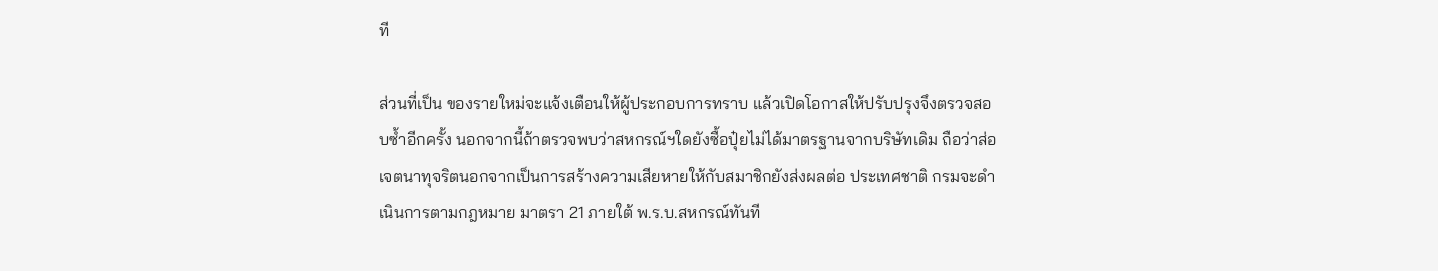ที

ส่วนที่เป็น ของรายใหม่จะแจ้งเตือนให้ผู้ประกอบการทราบ แล้วเปิดโอกาสให้ปรับปรุงจึงตรวจสอบซ้ำอีกครั้ง นอกจากนี้ถ้าตรวจพบว่าสหกรณ์ฯใดยังซื้อปุ๋ยไม่ได้มาตรฐานจากบริษัทเดิม ถือว่าส่อเจตนาทุจริตนอกจากเป็นการสร้างความเสียหายให้กับสมาชิกยังส่งผลต่อ ประเทศชาติ กรมจะดำเนินการตามกฎหมาย มาตรา 21 ภายใต้ พ.ร.บ.สหกรณ์ทันที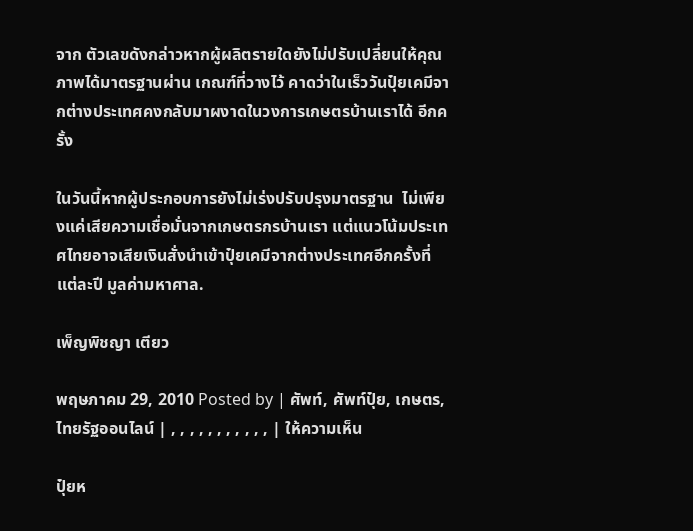จาก ตัวเลขดังกล่าวหากผู้ผลิตรายใดยังไม่ปรับเปลี่ยนให้คุณภาพได้มาตรฐานผ่าน เกณฑ์ที่วางไว้ คาดว่าในเร็ววันปุ๋ยเคมีจากต่างประเทศคงกลับมาผงาดในวงการเกษตรบ้านเราได้ อีกครั้ง

ในวันนี้หากผู้ประกอบการยังไม่เร่งปรับปรุงมาตรฐาน  ไม่เพียงแค่เสียความเชื่อมั่นจากเกษตรกรบ้านเรา แต่แนวโน้มประเทศไทยอาจเสียเงินสั่งนำเข้าปุ๋ยเคมีจากต่างประเทศอีกครั้งที่ แต่ละปี มูลค่ามหาศาล.

เพ็ญพิชญา เตียว

พฤษภาคม 29, 2010 Posted by | ศัพท์, ศัพท์ปุ๋ย, เกษตร, ไทยรัฐออนไลน์ | , , , , , , , , , , , | ให้ความเห็น

ปุ๋ยห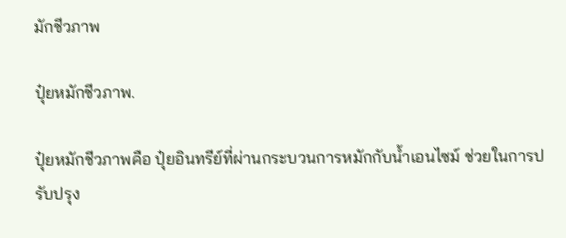มักชีวภาพ

ปุ๋ยหมักชีวภาพ.

ปุ๋ยหมักชีวภาพคือ ปุ๋ยอินทรีย์ที่ผ่านกระบวนการหมักกับน้ำเอนไซม์ ช่วยในการปรับปรุง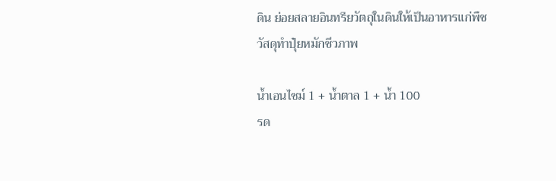ดิน ย่อยสลายอินทรียวัตถุในดินให้เป็นอาหารแก่พืช
วัสดุทำปุ๋ยหมักชีวภาพ

น้ำเอนไซม์ 1 + น้ำตาล 1 + น้ำ 100
รด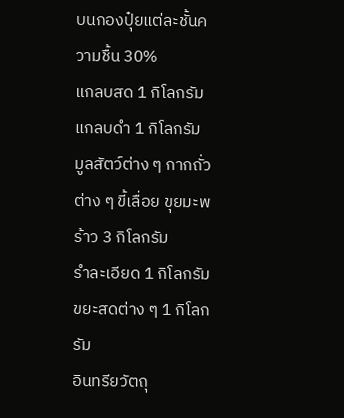บนกองปุ๋ยแต่ละชั้นความชื้น 30%
แกลบสด 1 กิโลกรัม
แกลบดำ 1 กิโลกรัม
มูลสัตว์ต่าง ๆ กากถั่วต่าง ๆ ขี้เลื่อย ขุยมะพร้าว 3 กิโลกรัม
รำละเอียด 1 กิโลกรัม
ขยะสดต่าง ๆ 1 กิโลกรัม
อินทรียวัตถุ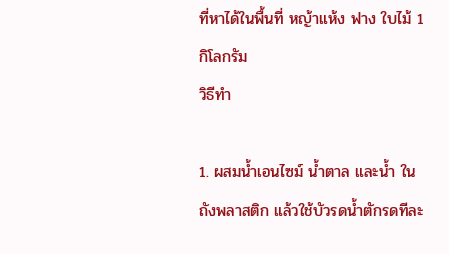ที่หาได้ในพื้นที่ หญ้าแห้ง ฟาง ใบไม้ 1 กิโลกรัม
วิธีทำ

1. ผสมน้ำเอนไซม์ น้ำตาล และน้ำ ในถังพลาสติก แล้วใช้บัวรดน้ำตักรดทีละ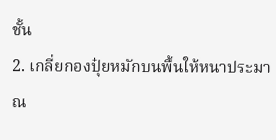ชั้น
2. เกลี่ยกองปุ๋ยหมักบนพื้นให้หนาประมาณ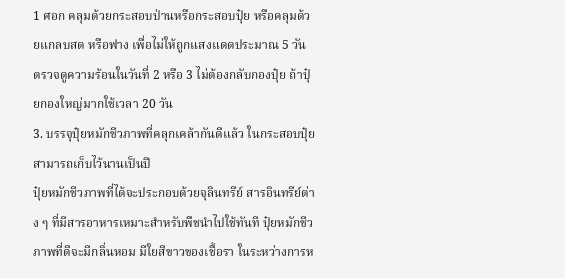1 ศอก คลุมด้วยกระสอบป่านหรือกระสอบปุ๋ย หรือคลุมด้วยแกลบสด หรือฟาง เพื่อไม่ให้ถูกแสงแดดประมาณ 5 วัน ตรวจดูความร้อนในวันที่ 2 หรือ 3 ไม่ต้องกลับกองปุ๋ย ถ้าปุ๋ยกองใหญ่มากใช้เวลา 20 วัน
3. บรรจุปุ๋ยหมักชีวภาพที่คลุกเคล้ากันดีแล้ว ในกระสอบปุ๋ย สามารถเก็บไว้นานเป็นปี
ปุ๋ยหมักชีวภาพที่ได้จะประกอบด้วยจุลินทรีย์ สารอินทรีย์ต่าง ๆ ที่มีสารอาหารเหมาะสำหรับพืชนำไปใช้ทันที ปุ๋ยหมักชีวภาพที่ดีจะมีกลิ่นหอม มีใยสีขาวของเชื้อรา ในระหว่างการห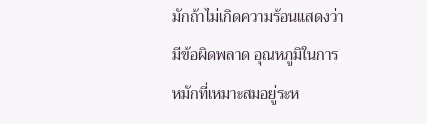มักถ้าไม่เกิดความร้อนแสดงว่ามีข้อผิดพลาด อุณหภูมิในการหมักที่เหมาะสมอยู่ระห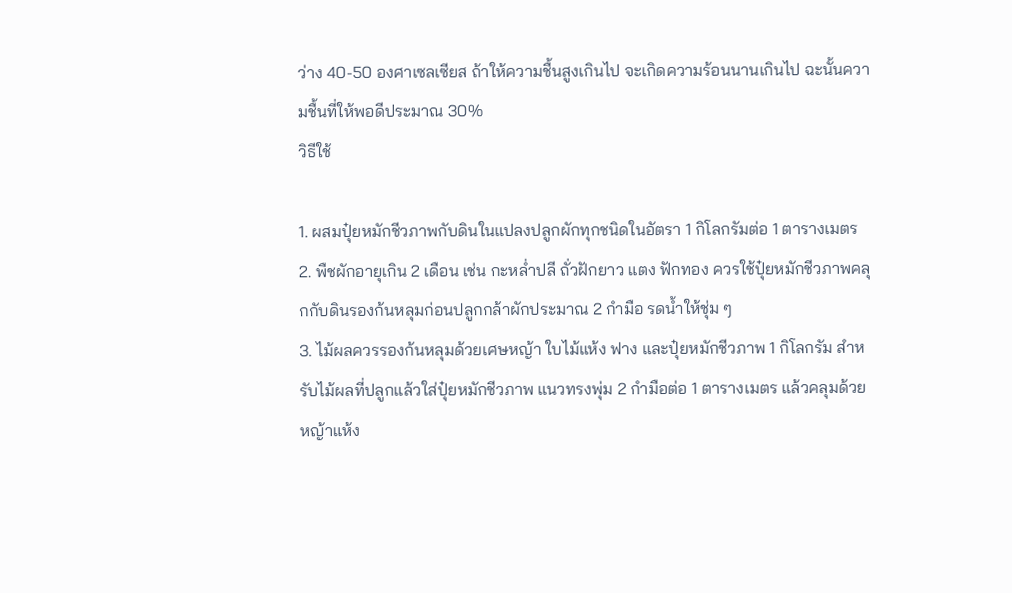ว่าง 40-50 องศาเซลเซียส ถ้าให้ความชื้นสูงเกินไป จะเกิดความร้อนนานเกินไป ฉะนั้นความชื้นที่ให้พอดีประมาณ 30%
วิธีใช้

1. ผสมปุ๋ยหมักชีวภาพกับดินในแปลงปลูกผักทุกชนิดในอัตรา 1 กิโลกรัมต่อ 1 ตารางเมตร
2. พืชผักอายุเกิน 2 เดือน เช่น กะหล่ำปลี ถั่วฝักยาว แตง ฟักทอง ควรใช้ปุ๋ยหมักชีวภาพคลุกกับดินรองก้นหลุมก่อนปลูกกล้าผักประมาณ 2 กำมือ รดน้ำให้ชุ่ม ๆ
3. ไม้ผลควรรองก้นหลุมด้วยเศษหญ้า ใบไม้แห้ง ฟาง และปุ๋ยหมักชีวภาพ 1 กิโลกรัม สำหรับไม้ผลที่ปลูกแล้วใส่ปุ๋ยหมักชีวภาพ แนวทรงพุ่ม 2 กำมือต่อ 1 ตารางเมตร แล้วคลุมด้วยหญ้าแห้ง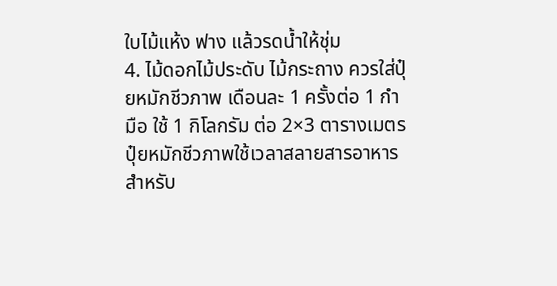ใบไม้แห้ง ฟาง แล้วรดน้ำให้ชุ่ม
4. ไม้ดอกไม้ประดับ ไม้กระถาง ควรใส่ปุ๋ยหมักชีวภาพ เดือนละ 1 ครั้งต่อ 1 กำมือ ใช้ 1 กิโลกรัม ต่อ 2×3 ตารางเมตร
ปุ๋ยหมักชีวภาพใช้เวลาสลายสารอาหารสำหรับ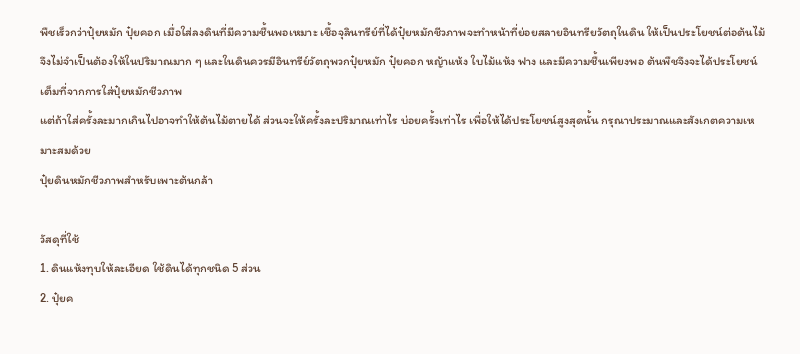พืชเร็วกว่าปุ๋ยหมัก ปุ๋ยคอก เมื่อใส่ลงดินที่มีความชื้นพอเหมาะ เชื้อจุลินทรีย์ที่ได้ปุ๋ยหมักชีวภาพจะทำหน้าที่ย่อยสลายอินทรียวัตถุในดิน ให้เป็นประโยชน์ต่อต้นไม้
จึงไม่จำเป็นต้องให้ในปริมาณมาก ๆ และในดินควรมีอินทรีย์วัตถุพวกปุ๋ยหมัก ปุ๋ยคอก หญ้าแห้ง ใบไม้แห้ง ฟาง และมีความชื้นเพียงพอ ต้นพืชจึงจะได้ประโยชน์เต็มที่จากการใส่ปุ๋ยหมักชีวภาพ
แต่ถ้าใส่ครั้งละมากเกินไปอาจทำให้ต้นไม้ตายได้ ส่วนจะให้ครั้งละปริมาณเท่าไร บ่อยครั้งเท่าไร เพื่อให้ได้ประโยชน์สูงสุดนั้น กรุณาประมาณและสังเกตความเหมาะสมด้วย
ปุ๋ยดินหมักชีวภาพสำหรับเพาะต้นกล้า

วัสดุที่ใช้
1. ดินแห้งทุบให้ละเอียด ใช้ดินได้ทุกชนิด 5 ส่วน
2. ปุ๋ยค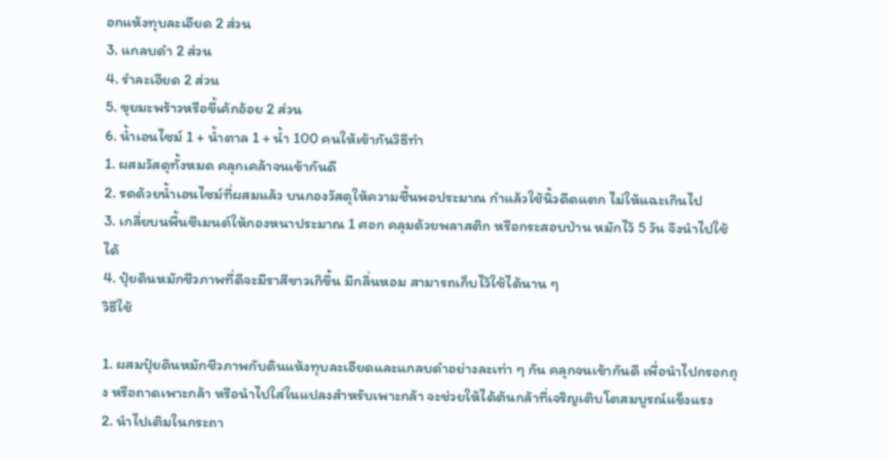อกแห้งทุบละเอียด 2 ส่วน
3. แกลบดำ 2 ส่วน
4. รำละเอียด 2 ส่วน
5. ขุยมะพร้าวหรือขี้เค้กอ้อย 2 ส่วน
6. น้ำเอนไซม์ 1 + น้ำตาล 1 + น้ำ 100 คนให้เข้ากันวิธีทำ
1. ผสมวัสดุทั้งหมด คลุกเคล้าจนเข้ากันดี
2. รดด้วยน้ำเอนไซม์ที่ผสมแล้ว บนกองวัสดุให้ความชื้นพอประมาณ กำแล้วใช้นิ้วดีดแตก ไม่ให้แฉะเกินไป
3. เกลี่ยบนพื้นซีเมนต์ให้กองหนาประมาณ 1 ศอก คลุมด้วยพลาสติก หรือกระสอบป่าน หมักไว้ 5 วัน จึงนำไปใช้ได้
4. ปุ๋ยดินหมักชีวภาพที่ดีจะมีราสีขาวเกิขึ้น มีกลิ่นหอม สามารถเก็บไว้ใช้ได้นาน ๆ
วิธีใช้

1. ผสมปุ๋ยดินหมักชีวภาพกับดินแห้งทุบละเอียดและแกลบดำอย่างละเท่า ๆ กัน คลุกจนเข้ากันดี เพื่อนำไปกรอกถุง หรือถาดเพาะกล้า หรือนำไปใส่ในแปลงสำหรับเพาะกล้า จะช่วยให้ได้ต้นกล้าที่เจริญเติบโตสมบูรณ์แข็งแรง
2. นำไปเติมในกระถา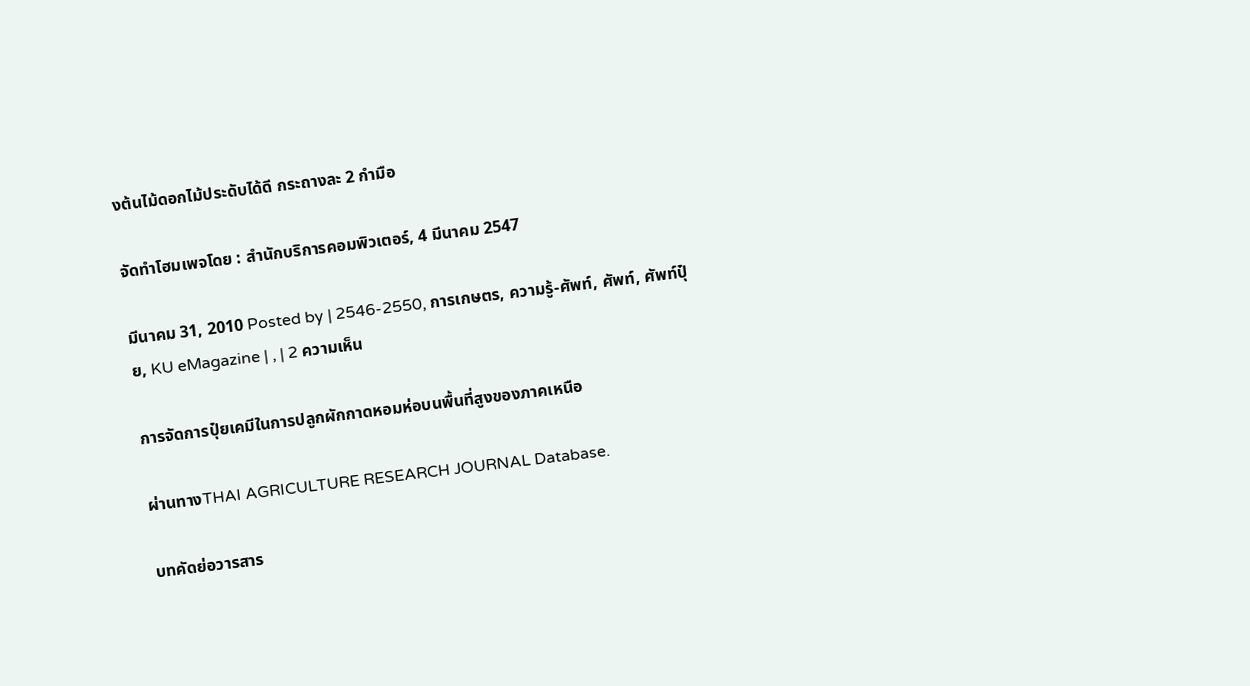งต้นไม้ดอกไม้ประดับได้ดี กระถางละ 2 กำมือ

จัดทำโฮมเพจโดย : สำนักบริการคอมพิวเตอร์, 4 มีนาคม 2547

มีนาคม 31, 2010 Posted by | 2546-2550, การเกษตร, ความรู้-ศัพท์, ศัพท์, ศัพท์ปุ๋ย, KU eMagazine | , | 2 ความเห็น

การจัดการปุ๋ยเคมีในการปลูกผักกาดหอมห่อบนพื้นที่สูงของภาคเหนือ

ผ่านทางTHAI AGRICULTURE RESEARCH JOURNAL Database.

บทคัดย่อวารสาร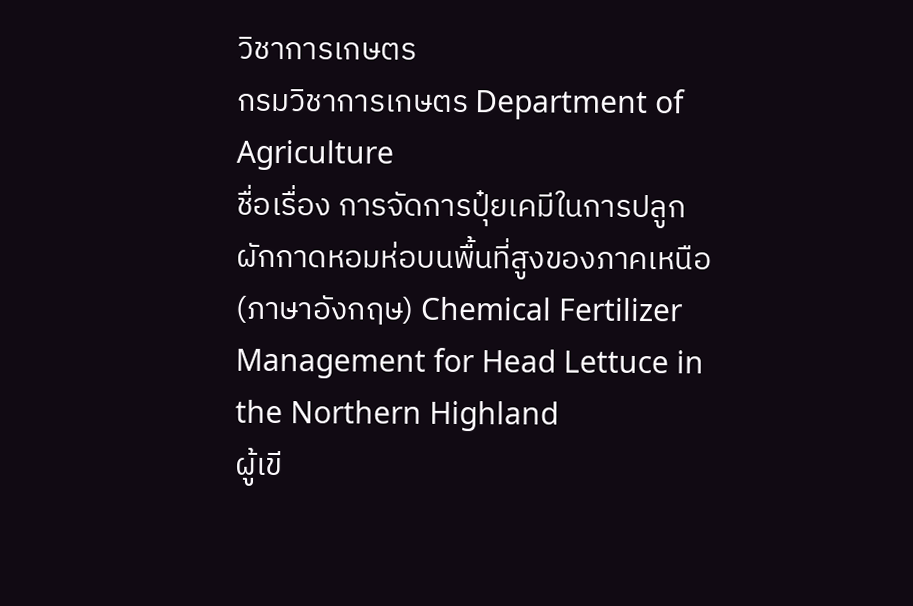วิชาการเกษตร
กรมวิชาการเกษตร Department of Agriculture
ชื่อเรื่อง การจัดการปุ๋ยเคมีในการปลูกผักกาดหอมห่อบนพื้นที่สูงของภาคเหนือ
(ภาษาอังกฤษ) Chemical Fertilizer Management for Head Lettuce in the Northern Highland
ผู้เขี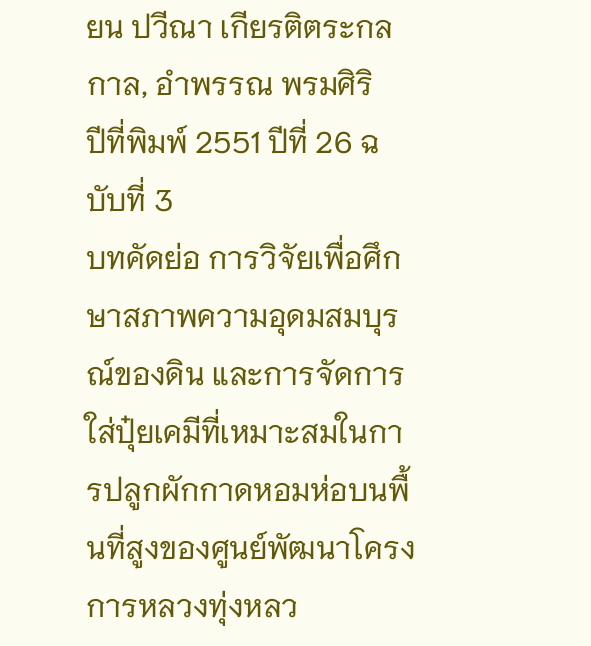ยน ปวีณา เกียรติตระกลกาล, อำพรรณ พรมศิริ
ปีที่พิมพ์ 2551 ปีที่ 26 ฉบับที่ 3
บทคัดย่อ การวิจัยเพื่อศึกษาสภาพความอุดมสมบุรณ์ของดิน และการจัดการใส่ปุ๋ยเคมีที่เหมาะสมในการปลูกผักกาดหอมห่อบนพื้นที่สูงของศูนย์พัฒนาโครงการหลวงทุ่งหลว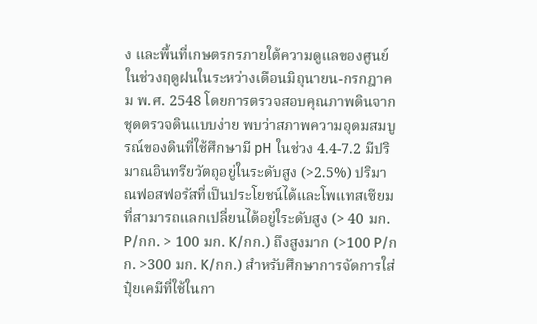ง และพื้นที่เกษตรกรภายใต้ความดูแลของศูนย์ ในช่วงฤดูฝนในระหว่างเดือนมิถุนายน-กรกฎาคม พ.ศ. 2548 โดยการตรวจสอบคุณภาพดินจากชุดตรวจดินแบบง่าย พบว่าสภาพความอุดมสมบูรณ์ของดินที่ใช้ศึกษามี pH ในช่วง 4.4-7.2 มีปริมาณอินทรียวัตถุอยู่ในระดับสูง (>2.5%) ปริมาณฟอสฟอรัสที่เป็นประโยชน์ได้และโพแทสเซียมที่สามารถแลกเปลี่ยนได้อยู่ใระดับสูง (> 40 มก. P/กก. > 100 มก. K/กก.) ถึงสูงมาก (>100 P/กก. >300 มก. K/กก.) สำหรับศึกษาการจัดการใส่ปุ๋ยเคมีที่ใช้ในกา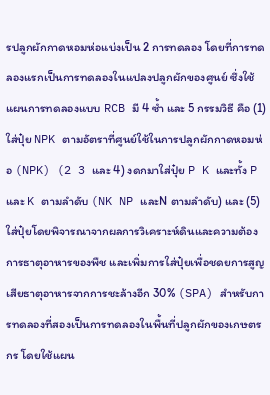รปลูกผักกาดหอมห่อแบ่งเป็น 2 การทดลอง โดยที่การทดลองแรกเป็นการทดลองในแปลงปลูกผักของศูนย์ ซึ่งใช้แผนการทดลองแบบ RCB มี 4 ซ้ำ และ 5 กรรมวิธี คือ (1) ใส่ปุ๋ย NPK ตามอัตราที่ศูนย์ใช้ในการปลูกผักกาดหอมห่อ (NPK) (2 3 และ 4) งดกมาใส่ปุ๋ย P K และทั้ง P และ K ตามลำดับ (NK NP และN ตามลำดับ) และ (5) ใส่ปุ๋ยโดยพิจารณาจากผลการวิเคราะห์ดินและความต้องการธาตุอาหารของพืช และเพิ่มการใส่ปุ๋ยเพื่อชดยการสูญเสียธาตุอาหารจากการชะล้างอีก 30% (SPA) สำหรับการทดลองที่สองเป็นการทดลองในพื้นที่ปลูกผักของเกษตรกร โดยใช้แผน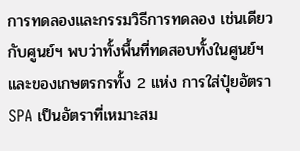การทดลองและกรรมวิธีการทดลอง เช่นเดียวกับศูนย์ฯ พบว่าทั้งพื้นที่ทดสอบทั้งในศูนย์ฯ และของเกษตรกรทั้ง 2 แห่ง การใส่ปุ๋ยอัตรา SPA เป็นอัตราที่เหมาะสม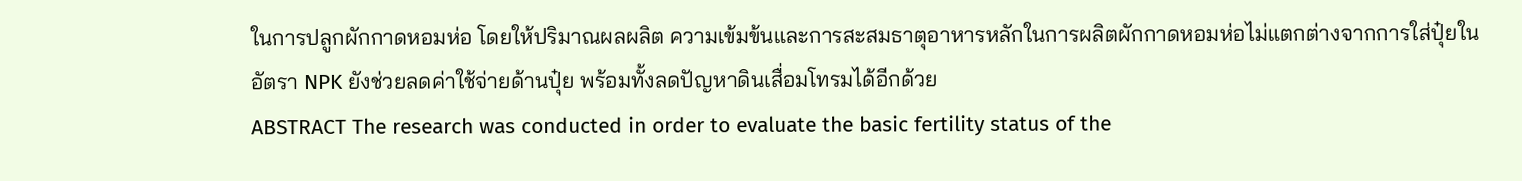ในการปลูกผักกาดหอมห่อ โดยให้ปริมาณผลผลิต ความเข้มข้นและการสะสมธาตุอาหารหลักในการผลิตผักกาดหอมห่อไม่แตกต่างจากการใส่ปุ๋ยในอัตรา NPK ยังช่วยลดค่าใช้จ่ายด้านปุ๋ย พร้อมทั้งลดปัญหาดินเสื่อมโทรมได้อีกด้วย
ABSTRACT The research was conducted in order to evaluate the basic fertility status of the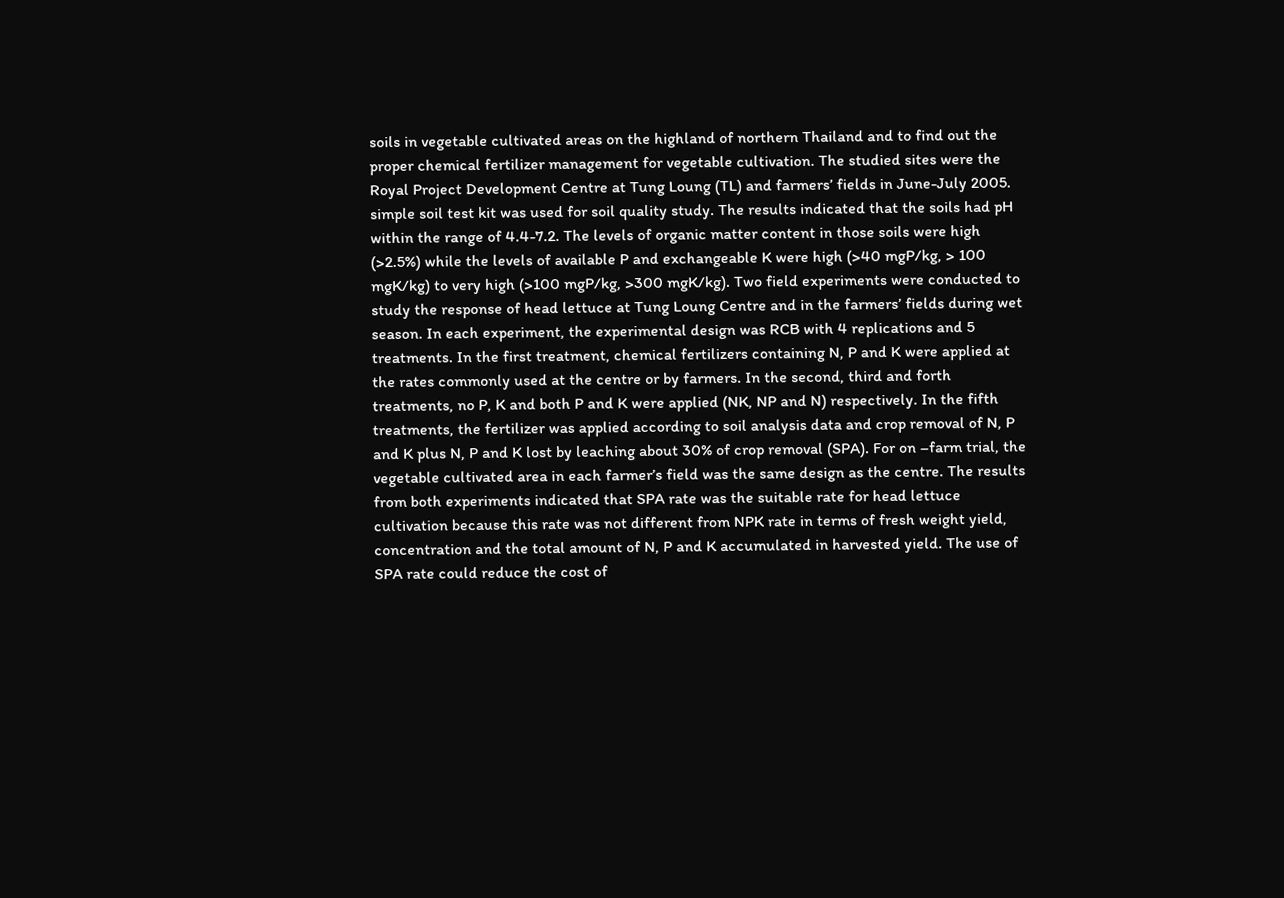soils in vegetable cultivated areas on the highland of northern Thailand and to find out the proper chemical fertilizer management for vegetable cultivation. The studied sites were the Royal Project Development Centre at Tung Loung (TL) and farmers’ fields in June-July 2005. simple soil test kit was used for soil quality study. The results indicated that the soils had pH within the range of 4.4-7.2. The levels of organic matter content in those soils were high (>2.5%) while the levels of available P and exchangeable K were high (>40 mgP/kg, > 100 mgK/kg) to very high (>100 mgP/kg, >300 mgK/kg). Two field experiments were conducted to study the response of head lettuce at Tung Loung Centre and in the farmers’ fields during wet season. In each experiment, the experimental design was RCB with 4 replications and 5 treatments. In the first treatment, chemical fertilizers containing N, P and K were applied at the rates commonly used at the centre or by farmers. In the second, third and forth treatments, no P, K and both P and K were applied (NK, NP and N) respectively. In the fifth treatments, the fertilizer was applied according to soil analysis data and crop removal of N, P and K plus N, P and K lost by leaching about 30% of crop removal (SPA). For on –farm trial, the vegetable cultivated area in each farmer’s field was the same design as the centre. The results from both experiments indicated that SPA rate was the suitable rate for head lettuce cultivation because this rate was not different from NPK rate in terms of fresh weight yield, concentration and the total amount of N, P and K accumulated in harvested yield. The use of SPA rate could reduce the cost of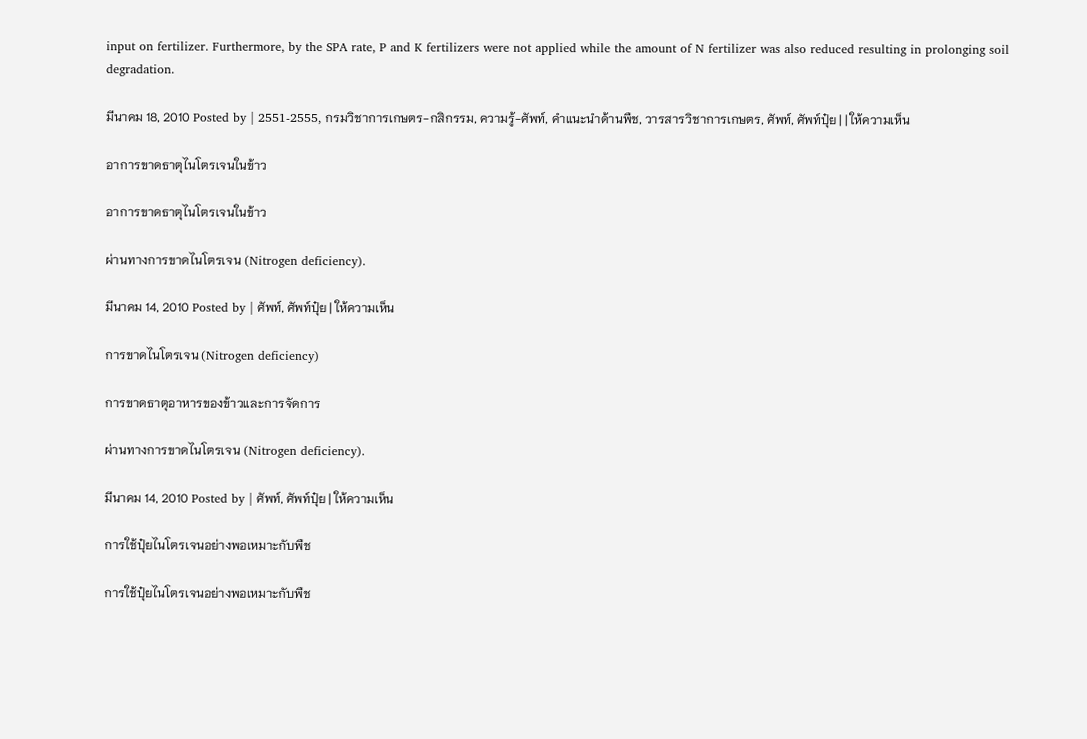input on fertilizer. Furthermore, by the SPA rate, P and K fertilizers were not applied while the amount of N fertilizer was also reduced resulting in prolonging soil degradation.

มีนาคม 18, 2010 Posted by | 2551-2555, กรมวิชาการเกษตร-กสิกรรม, ความรู้-ศัพท์, คำแนะนำด้านพืช, วารสารวิชาการเกษตร, ศัพท์, ศัพท์ปุ๋ย | | ให้ความเห็น

อาการขาดธาตุไนโตรเจนในข้าว

อาการขาดธาตุไนโตรเจนในข้าว

ผ่านทางการขาดไนโตรเจน (Nitrogen deficiency).

มีนาคม 14, 2010 Posted by | ศัพท์, ศัพท์ปุ๋ย | ให้ความเห็น

การขาดไนโตรเจน (Nitrogen deficiency)

การขาดธาตุอาหารของข้าวและการจัดการ

ผ่านทางการขาดไนโตรเจน (Nitrogen deficiency).

มีนาคม 14, 2010 Posted by | ศัพท์, ศัพท์ปุ๋ย | ให้ความเห็น

การใช้ปุ๋ยไนโตรเจนอย่างพอเหมาะกับพืช

การใช้ปุ๋ยไนโตรเจนอย่างพอเหมาะกับพืช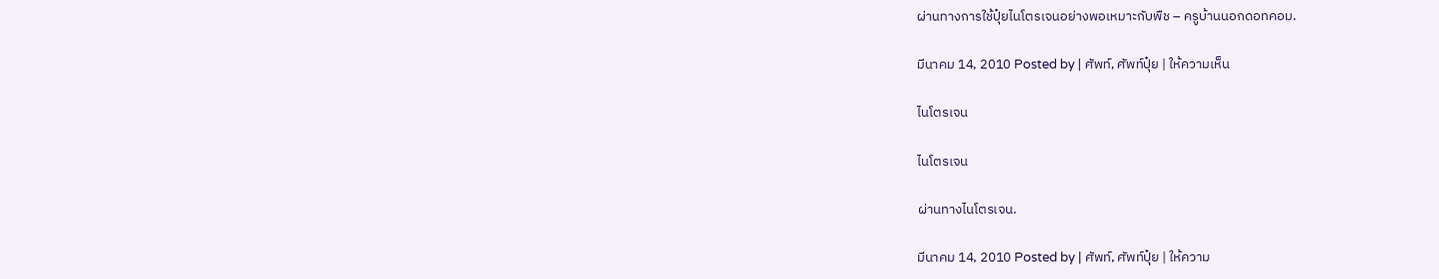ผ่านทางการใช้ปุ๋ยไนโตรเจนอย่างพอเหมาะกับพืช – ครูบ้านนอกดอทคอม.

มีนาคม 14, 2010 Posted by | ศัพท์, ศัพท์ปุ๋ย | ให้ความเห็น

ไนโตรเจน

ไนโตรเจน

ผ่านทางไนโตรเจน.

มีนาคม 14, 2010 Posted by | ศัพท์, ศัพท์ปุ๋ย | ให้ความ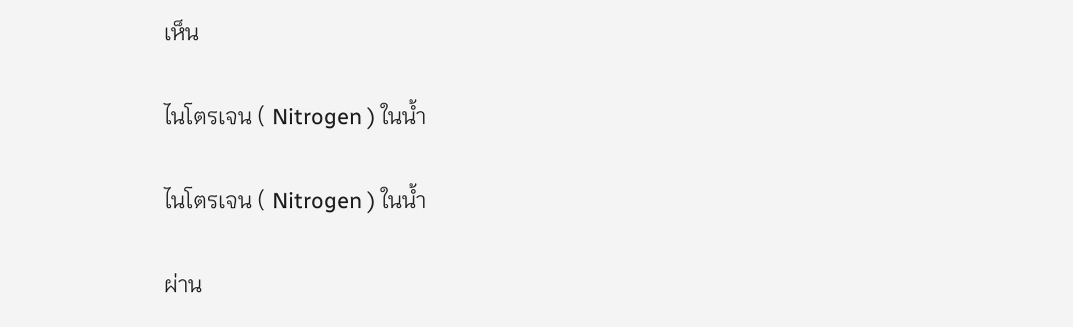เห็น

ไนโตรเจน ( Nitrogen ) ในน้ำ

ไนโตรเจน ( Nitrogen ) ในน้ำ

ผ่าน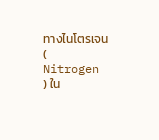ทางไนโตรเจน ( Nitrogen ) ใน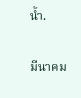น้ำ.

มีนาคม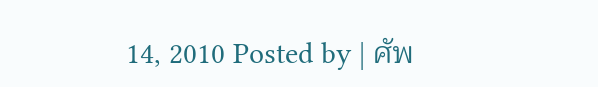14, 2010 Posted by | ศัพ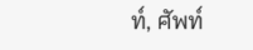ท์, ศัพท์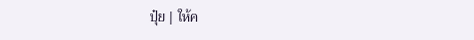ปุ๋ย | ให้ค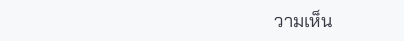วามเห็น